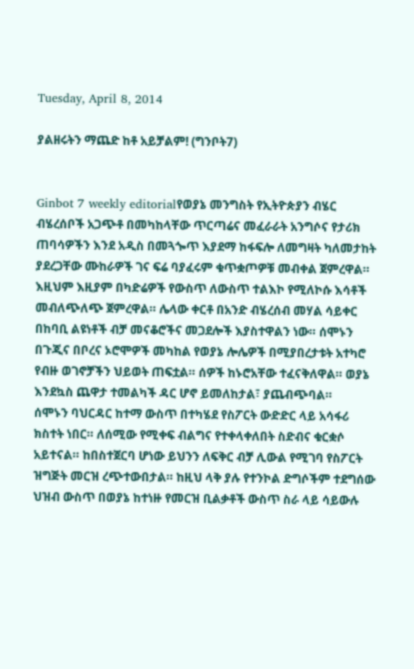Tuesday, April 8, 2014

ያልዘሩትን ማጨድ ከቶ አይቻልም! (ግንቦት7)


Ginbot 7 weekly editorialየወያኔ መንግስት የኢትዮጵያን ብሄር ብሄረሰቦች አጋጭቶ በመካከላቸው ጥርጣሬና መፈራራት አንግሶና የታሪክ ጠባሳዎችን እንደ አዲስ በመጓጐጥ እያደማ ከፋፍሎ ለመግዛት ካለመታከት ያደረጋቸው ሙከራዎች ገና ፍሬ ባያፈሩም ቁጥቋጦዎቹ መብቀል ጀምረዋል። እዚህም እዚያም በካድሬዎች የውስጥ ለውስጥ ተልእኮ የሚለኮሱ እሳቶች መብለጭለጭ ጀምረዋል። ሌላው ቀርቶ በአንድ ብሄረሰብ መሃል ሳይቀር በከባቢ ልዩነቶች ብቻ መናቆሮችና መጋደሎች እያስተዋልን ነው። ሰሞኑን በጉጂና በቦረና ኦሮሞዎች መካከል የወያኔ ሎሌዎች በሚያበረታቱት አተካሮ የብዙ ወገኖቻችን ህይወት ጠፍቷል። ሰዎች ከኑሮአቸው ተፈናቅለዋል። ወያኔ እንደኳስ ጨዋታ ተመልካች ዳር ሆኖ ይመለከታል፣ ያጨብጭባል።
ሰሞኑን ባህርዳር ከተማ ውስጥ በተካሄደ የስፖርት ውድድር ላይ አሳፋሪ ክስተት ነበር። ለሰሚው የሚቀፍ ብልግና የተቀላቀለበት ስድብና ቁርቋሶ አይተናል። ከበስተጀርባ ሆነው ይህንን ለፍቅር ብቻ ሊውል የሚገባ የስፖርት ዝግጅት መርዝ ረጭተውበታል። ከዚህ ላቅ ያሉ የተንኮል ድግሶችም ተደግሰው ህዝብ ውስጥ በወያኔ ከተነዙ የመርዝ ቢልቃቶች ውስጥ ስራ ላይ ሳይውሉ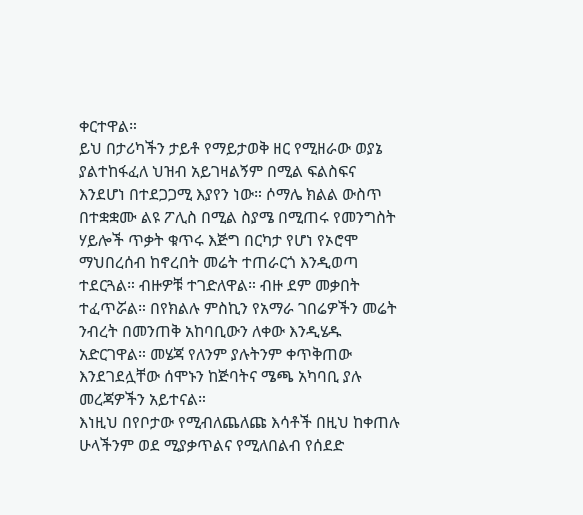ቀርተዋል።
ይህ በታሪካችን ታይቶ የማይታወቅ ዘር የሚዘራው ወያኔ ያልተከፋፈለ ህዝብ አይገዛልኝም በሚል ፍልስፍና እንደሆነ በተደጋጋሚ እያየን ነው። ሶማሌ ክልል ውስጥ በተቋቋሙ ልዩ ፖሊስ በሚል ስያሜ በሚጠሩ የመንግስት ሃይሎች ጥቃት ቁጥሩ እጅግ በርካታ የሆነ የኦሮሞ ማህበረሰብ ከኖረበት መሬት ተጠራርጎ እንዲወጣ ተደርጓል። ብዙዎቹ ተገድለዋል። ብዙ ደም መቃበት ተፈጥሯል። በየክልሉ ምስኪን የአማራ ገበሬዎችን መሬት ንብረት በመንጠቅ አከባቢውን ለቀው እንዲሄዱ አድርገዋል። መሄጃ የለንም ያሉትንም ቀጥቅጠው እንደገደሏቸው ሰሞኑን ከጅባትና ሜጫ አካባቢ ያሉ መረጃዎችን አይተናል።
እነዚህ በየቦታው የሚብለጨለጩ እሳቶች በዚህ ከቀጠሉ ሁላችንም ወደ ሚያቃጥልና የሚለበልብ የሰደድ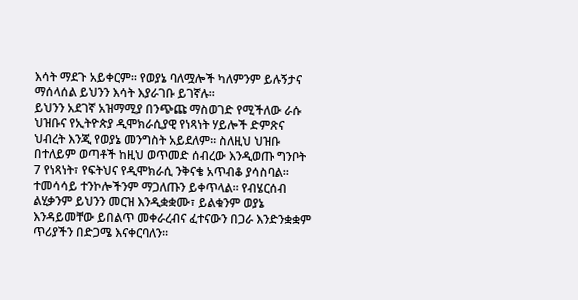እሳት ማደጉ አይቀርም። የወያኔ ባለሟሎች ካለምንም ይሉኝታና ማሰላሰል ይህንን እሳት እያራገቡ ይገኛሉ።
ይህንን አደገኛ አዝማሚያ በንጭጩ ማስወገድ የሚችለው ራሱ ህዝቡና የኢትዮጵያ ዲሞክራሲያዊ የነጻነት ሃይሎች ድምጽና ህብረት እንጂ የወያኔ መንግስት አይደለም። ስለዚህ ህዝቡ በተለይም ወጣቶች ከዚህ ወጥመድ ሰብረው እንዲወጡ ግንቦት 7 የነጻነት፣ የፍትህና የዲሞክራሲ ንቅናቄ አጥብቆ ያሳስባል። ተመሳሳይ ተንኮሎችንም ማጋለጡን ይቀጥላል። የብሄርሰብ ልሂቃንም ይህንን መርዝ እንዲቋቋሙ፣ ይልቁንም ወያኔ እንዳይመቸው ይበልጥ መቀራረብና ፈተናውን በጋራ እንድንቋቋም ጥሪያችን በድጋሜ እናቀርባለን።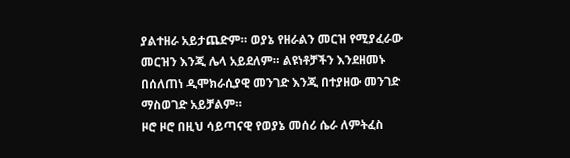ያልተዘራ አይታጨድም። ወያኔ የዘራልን መርዝ የሚያፈራው መርዝን እንጂ ሌላ አይደለም። ልዩነቶቻችን እንደዘመኑ በሰለጠነ ዲሞክራሲያዊ መንገድ እንጂ በተያዘው መንገድ ማስወገድ አይቻልም።
ዞሮ ዞሮ በዚህ ሳይጣናዊ የወያኔ መሰሪ ሴራ ለምትፈስ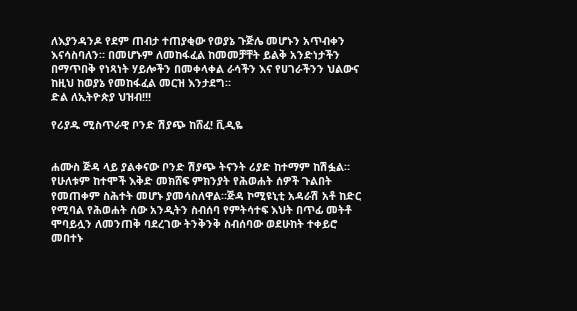ለእያንዳንዶ የደም ጠብታ ተጠያቂው የወያኔ ጉጅሌ መሆኑን አጥብቀን እናሳስባለን። በመሆኑም ለመከፋፈል ከመመቻቸት ይልቅ አንድነታችን በማጥበቅ የነጻነት ሃይሎችን በመቀላቀል ራሳችን እና የሀገራችንን ህልውና ከዚህ ከወያኔ የመከፋፈል መርዝ እንታደግ።
ድል ለኢትዮጵያ ህዝብ!!!

የሪያዱ ሚስጥራዊ ቦንድ ሽያጭ ከሸፈ! ቪዲዬ


ሐሙስ ጅዳ ላይ ያልቀናው ቦንድ ሽያጭ ትናንት ሪያድ ከተማም ከሽፏል።
የሁለቱም ከተሞች እቅድ መክሸፍ ምክንያት የሕወሐት ሰዎች ጉልበት የመጠቀም ስሕተት መሆኑ ያመሳስለዋል።ጅዳ ኮሚዩኒቲ አዳራሽ አቶ ከድር የሚባል የሕወሐት ሰው አንዲትን ስብሰባ የምትሳተፍ እህት በጥፊ መትቶ ሞባይሏን ለመንጠቅ ባደረገው ትንቅንቅ ስብሰባው ወደሁከት ተቀይሮ መበተኑ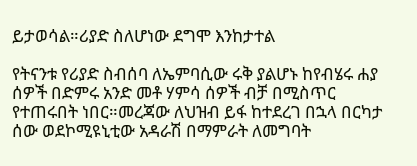ይታወሳል።ሪያድ ስለሆነው ደግሞ እንከታተል

የትናንቱ የሪያድ ስብሰባ ለኤምባሲው ሩቅ ያልሆኑ ከየብሄሩ ሐያ ሰዎች በድምሩ አንድ መቶ ሃምሳ ሰዎች ብቻ በሚስጥር የተጠሩበት ነበር።መረጃው ለህዝብ ይፋ ከተደረገ በኋላ በርካታ ሰው ወደኮሚዩኒቲው አዳራሽ በማምራት ለመግባት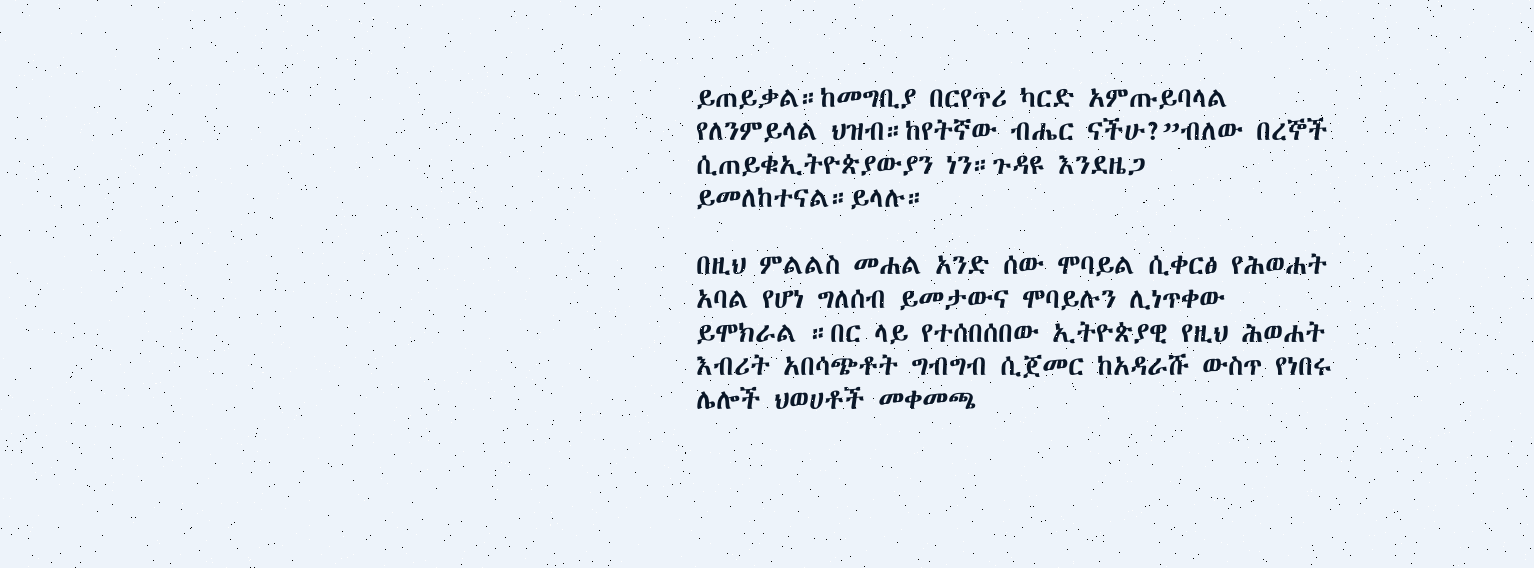ይጠይቃል።ከመግቢያ በርየጥሪ ካርድ አምጡይባላል የለንምይላል ህዝብ።ከየትኛው ብሔር ናችሁ?”ብለው በረኞች ሲጠይቁኢትዮጵያውያን ነን።ጉዳዩ እንደዜጋ ይመለከተናል።ይላሉ።

በዚህ ምልልስ መሐል አንድ ሰው ሞባይል ሲቀርፅ የሕወሐት አባል የሆነ ግለሰብ ይመታውና ሞባይሉን ሊነጥቀው ይሞክራል ።በር ላይ የተሰበሰበው ኢትዮጵያዊ የዚህ ሕወሐት እብሪት አበሳጭቶት ግብግብ ሲጀመር ከአዳራሹ ውስጥ የነበሩ ሌሎች ህወሀቶች መቀመጫ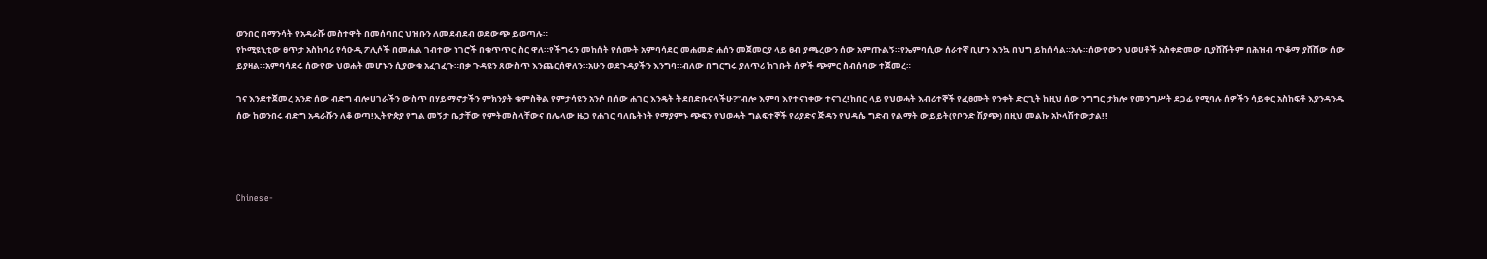ወንበር በማንሳት የአዳራሹ መስተዋት በመሰባበር ህዝቡን ለመደብደብ ወደውጭ ይወጣሉ።
የኮሚዩኒቲው ፀጥታ አስከባሪ የሳዑዲ ፖሊሶች በመሐል ገብተው ነገሮች በቁጥጥር ስር ዋለ።የችግሩን መከሰት የሰሙት አምባሳደር መሐመድ ሐሰን መጀመርያ ላይ ፀብ ያጫረውን ሰው አምጡልኝ።የኤምባሲው ሰራተኛ ቢሆን እንኳ በህግ ይከሰሳል።አሉ።ሰውየውን ህወሀቶች አስቀድመው ቢያሸሹትም በሕዝብ ጥቆማ ያሸሸው ሰው ይያዛል።አምባሳደሩ ሰውየው ህወሐት መሆኑን ሲያውቁ አፈገፈጉ።በቃ ጉዳዩን ጸውስጥ እንጨርሰዋለን።አሁን ወደጉዳያችን እንግባ።ብለው በግርግሩ ያለጥሪ ከገቡት ሰዎች ጭምር ስብሰባው ተጀመረ።

ገና እንደተጀመረ አንድ ሰው ብድግ ብሎሀገራችን ውስጥ በሃይማኖታችን ምክንያት ቁምስቅል የምታሳዩን አንሶ በሰው ሐገር እንዴት ትደበድቡናላችሁ?”ብሎ እምባ እየተናነቀው ተናገረ!ከበር ላይ የህወሓት እብሪተኞች የፈፀሙት የንቀት ድርጊት ከዚህ ሰው ንግግር ታክሎ የመንግሥት ደጋፊ የሚባሉ ሰዎችን ሳይቀር አስከፍቶ እያንዳንዱ ሰው ከወንበሩ ብድግ አዳራሹን ለቆ ወጣ!ኢትዮጵያ የግል መኝታ ቤታቸው የምትመስላቸውና በሌላው ዜጋ የሐገር ባለቤትነት የማያምኑ ጭፍን የህወሓት ግልፍተኞች የሪያድና ጅዳን የህዳሴ ግድብ የልማት ውይይት(የቦንድ ሽያጭ) በዚህ መልኩ አኮላሽተውታል!!




Chinese-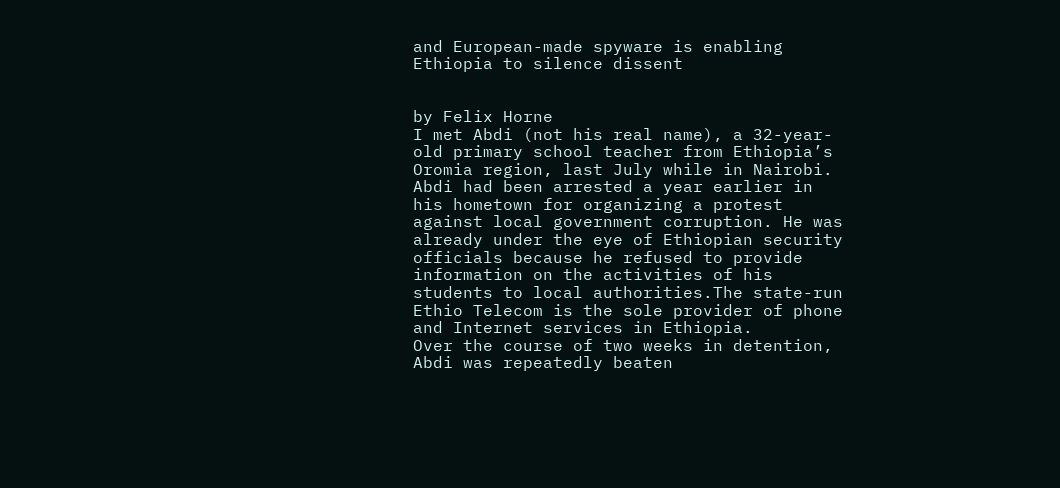and European-made spyware is enabling Ethiopia to silence dissent


by Felix Horne
I met Abdi (not his real name), a 32-year-old primary school teacher from Ethiopia’s Oromia region, last July while in Nairobi. Abdi had been arrested a year earlier in his hometown for organizing a protest against local government corruption. He was already under the eye of Ethiopian security officials because he refused to provide information on the activities of his students to local authorities.The state-run Ethio Telecom is the sole provider of phone and Internet services in Ethiopia.
Over the course of two weeks in detention, Abdi was repeatedly beaten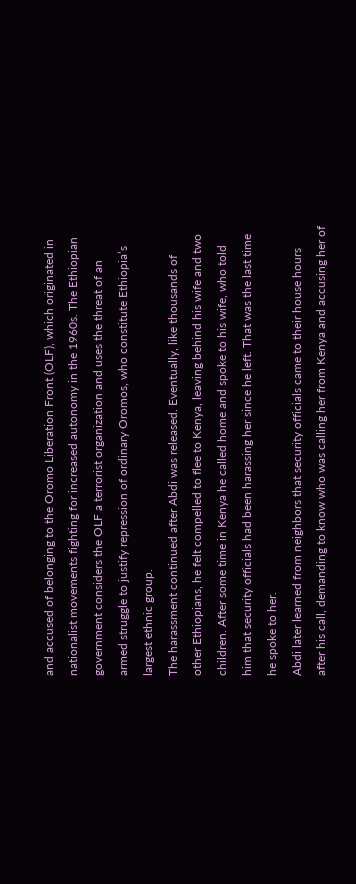and accused of belonging to the Oromo Liberation Front (OLF), which originated in nationalist movements fighting for increased autonomy in the 1960s. The Ethiopian government considers the OLF a terrorist organization and uses the threat of an armed struggle to justify repression of ordinary Oromos, who constitute Ethiopia’s largest ethnic group.
The harassment continued after Abdi was released. Eventually, like thousands of other Ethiopians, he felt compelled to flee to Kenya, leaving behind his wife and two children. After some time in Kenya he called home and spoke to his wife, who told him that security officials had been harassing her since he left. That was the last time he spoke to her.
Abdi later learned from neighbors that security officials came to their house hours after his call, demanding to know who was calling her from Kenya and accusing her of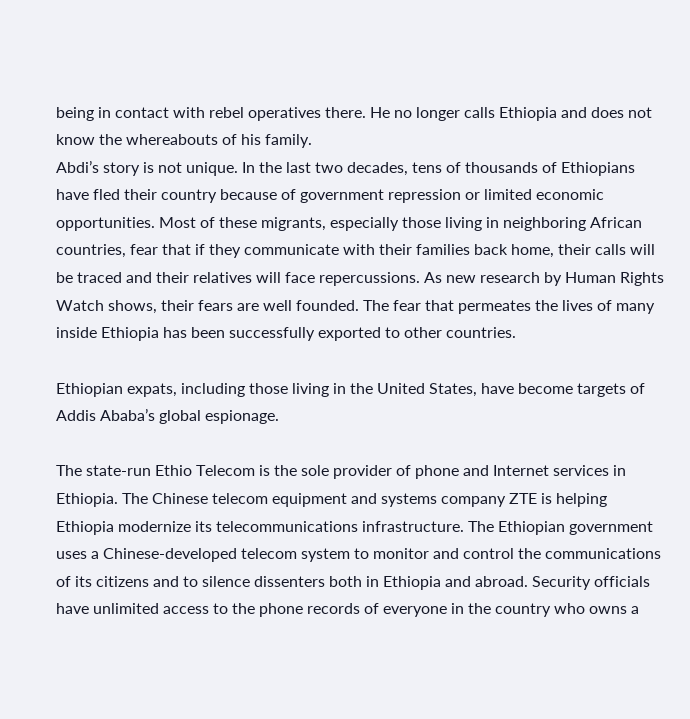being in contact with rebel operatives there. He no longer calls Ethiopia and does not know the whereabouts of his family.
Abdi’s story is not unique. In the last two decades, tens of thousands of Ethiopians have fled their country because of government repression or limited economic opportunities. Most of these migrants, especially those living in neighboring African countries, fear that if they communicate with their families back home, their calls will be traced and their relatives will face repercussions. As new research by Human Rights Watch shows, their fears are well founded. The fear that permeates the lives of many inside Ethiopia has been successfully exported to other countries.

Ethiopian expats, including those living in the United States, have become targets of Addis Ababa’s global espionage.

The state-run Ethio Telecom is the sole provider of phone and Internet services in Ethiopia. The Chinese telecom equipment and systems company ZTE is helping Ethiopia modernize its telecommunications infrastructure. The Ethiopian government uses a Chinese-developed telecom system to monitor and control the communications of its citizens and to silence dissenters both in Ethiopia and abroad. Security officials have unlimited access to the phone records of everyone in the country who owns a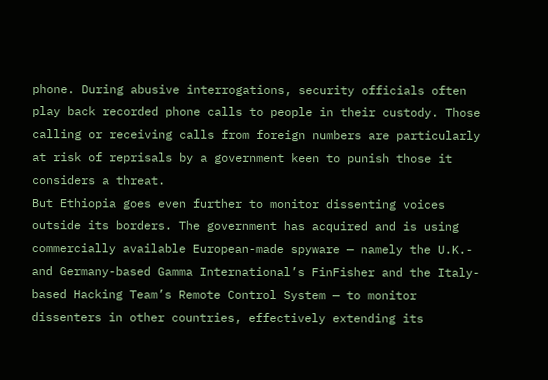phone. During abusive interrogations, security officials often play back recorded phone calls to people in their custody. Those calling or receiving calls from foreign numbers are particularly at risk of reprisals by a government keen to punish those it considers a threat.
But Ethiopia goes even further to monitor dissenting voices outside its borders. The government has acquired and is using commercially available European-made spyware — namely the U.K.- and Germany-based Gamma International’s FinFisher and the Italy-based Hacking Team’s Remote Control System — to monitor dissenters in other countries, effectively extending its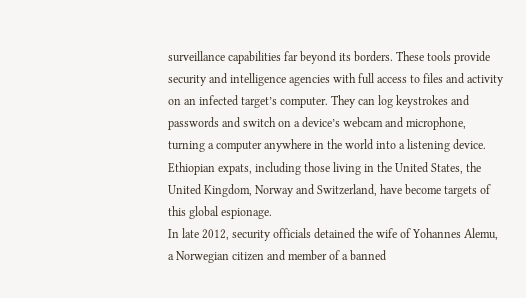surveillance capabilities far beyond its borders. These tools provide security and intelligence agencies with full access to files and activity on an infected target’s computer. They can log keystrokes and passwords and switch on a device’s webcam and microphone, turning a computer anywhere in the world into a listening device. Ethiopian expats, including those living in the United States, the United Kingdom, Norway and Switzerland, have become targets of this global espionage.
In late 2012, security officials detained the wife of Yohannes Alemu, a Norwegian citizen and member of a banned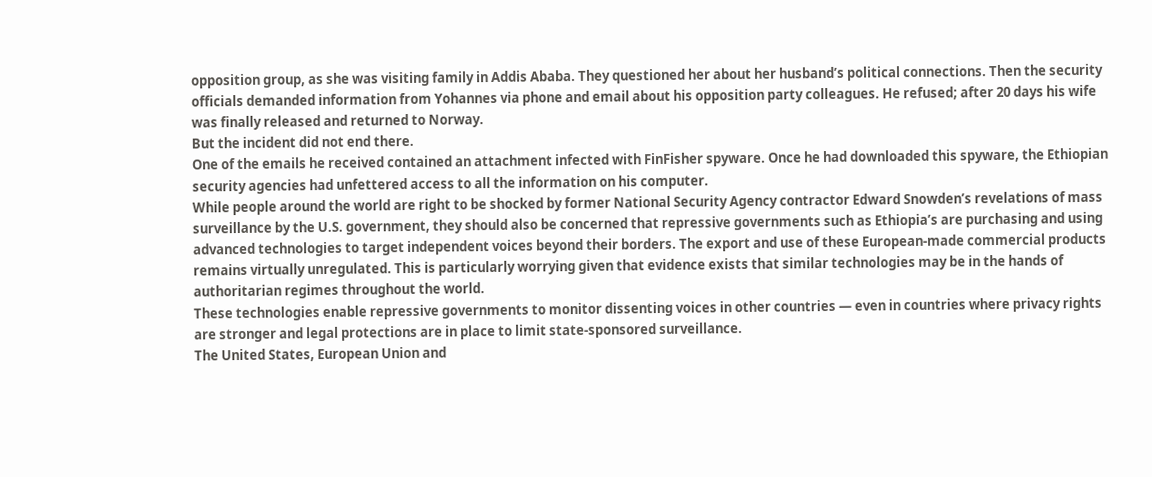opposition group, as she was visiting family in Addis Ababa. They questioned her about her husband’s political connections. Then the security officials demanded information from Yohannes via phone and email about his opposition party colleagues. He refused; after 20 days his wife was finally released and returned to Norway.
But the incident did not end there.
One of the emails he received contained an attachment infected with FinFisher spyware. Once he had downloaded this spyware, the Ethiopian security agencies had unfettered access to all the information on his computer.
While people around the world are right to be shocked by former National Security Agency contractor Edward Snowden’s revelations of mass surveillance by the U.S. government, they should also be concerned that repressive governments such as Ethiopia’s are purchasing and using advanced technologies to target independent voices beyond their borders. The export and use of these European-made commercial products remains virtually unregulated. This is particularly worrying given that evidence exists that similar technologies may be in the hands of authoritarian regimes throughout the world.
These technologies enable repressive governments to monitor dissenting voices in other countries — even in countries where privacy rights are stronger and legal protections are in place to limit state-sponsored surveillance.
The United States, European Union and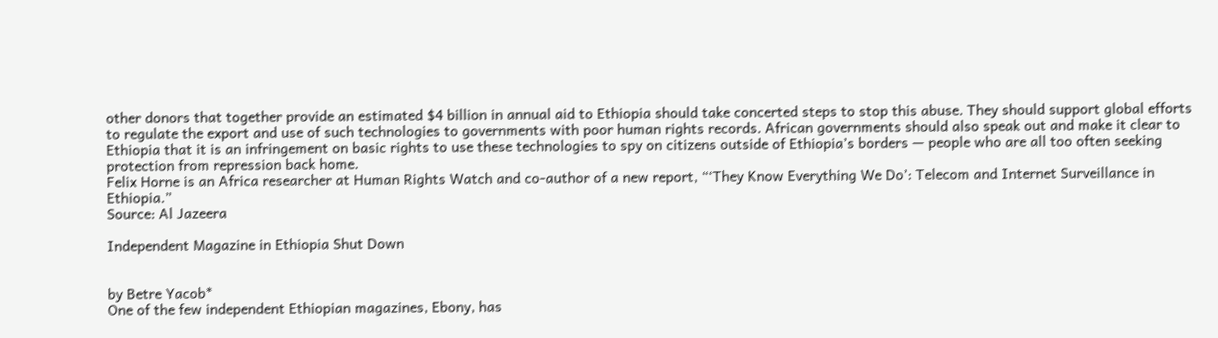other donors that together provide an estimated $4 billion in annual aid to Ethiopia should take concerted steps to stop this abuse. They should support global efforts to regulate the export and use of such technologies to governments with poor human rights records. African governments should also speak out and make it clear to Ethiopia that it is an infringement on basic rights to use these technologies to spy on citizens outside of Ethiopia’s borders — people who are all too often seeking protection from repression back home.
Felix Horne is an Africa researcher at Human Rights Watch and co-author of a new report, “‘They Know Everything We Do’: Telecom and Internet Surveillance in Ethiopia.”
Source: Al Jazeera

Independent Magazine in Ethiopia Shut Down


by Betre Yacob*
One of the few independent Ethiopian magazines, Ebony, has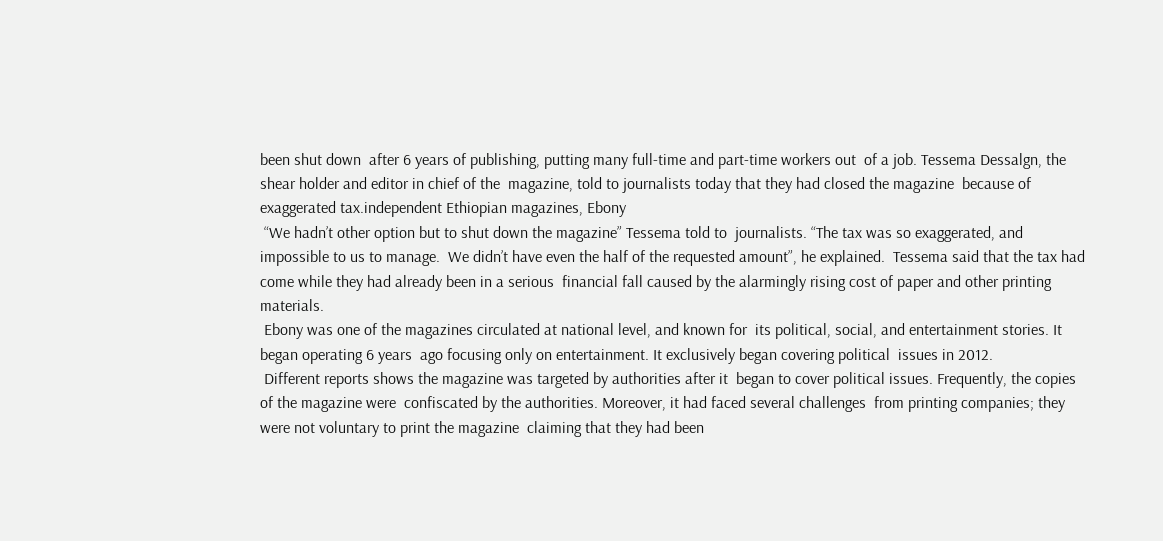been shut down  after 6 years of publishing, putting many full-time and part-time workers out  of a job. Tessema Dessalgn, the shear holder and editor in chief of the  magazine, told to journalists today that they had closed the magazine  because of exaggerated tax.independent Ethiopian magazines, Ebony
 “We hadn’t other option but to shut down the magazine” Tessema told to  journalists. “The tax was so exaggerated, and impossible to us to manage.  We didn’t have even the half of the requested amount”, he explained.  Tessema said that the tax had come while they had already been in a serious  financial fall caused by the alarmingly rising cost of paper and other printing  materials.
 Ebony was one of the magazines circulated at national level, and known for  its political, social, and entertainment stories. It began operating 6 years  ago focusing only on entertainment. It exclusively began covering political  issues in 2012.
 Different reports shows the magazine was targeted by authorities after it  began to cover political issues. Frequently, the copies of the magazine were  confiscated by the authorities. Moreover, it had faced several challenges  from printing companies; they were not voluntary to print the magazine  claiming that they had been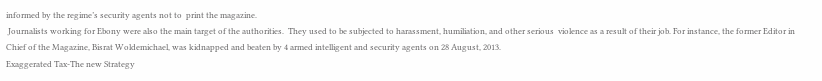informed by the regime’s security agents not to  print the magazine.
 Journalists working for Ebony were also the main target of the authorities.  They used to be subjected to harassment, humiliation, and other serious  violence as a result of their job. For instance, the former Editor in Chief of the Magazine, Bisrat Woldemichael, was kidnapped and beaten by 4 armed intelligent and security agents on 28 August, 2013.
Exaggerated Tax-The new Strategy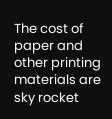The cost of paper and other printing materials are sky rocket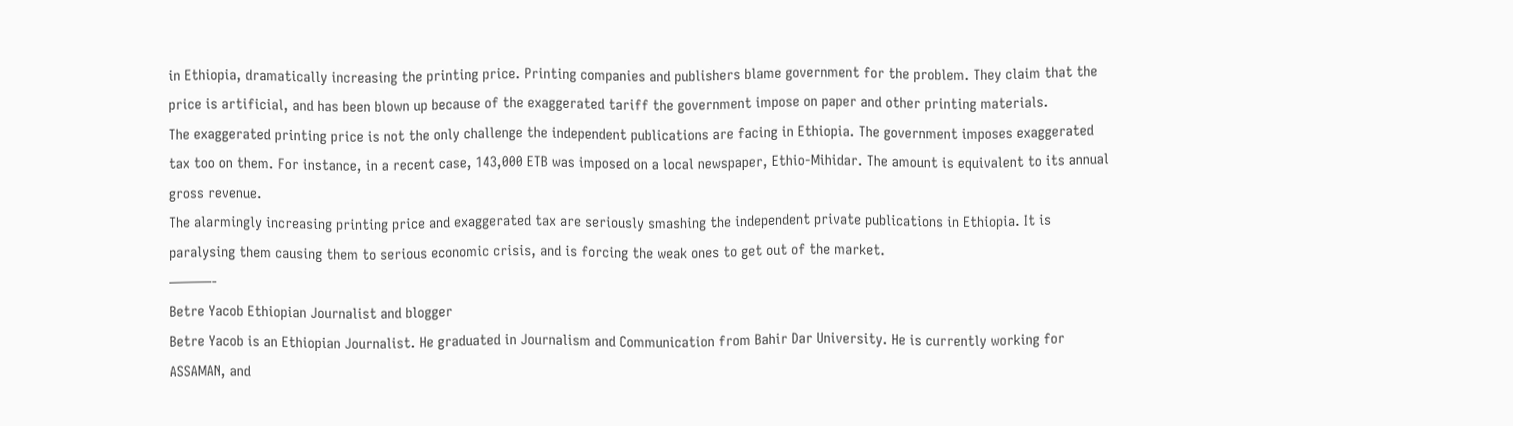in Ethiopia, dramatically increasing the printing price. Printing companies and publishers blame government for the problem. They claim that the price is artificial, and has been blown up because of the exaggerated tariff the government impose on paper and other printing materials.
The exaggerated printing price is not the only challenge the independent publications are facing in Ethiopia. The government imposes exaggerated tax too on them. For instance, in a recent case, 143,000 ETB was imposed on a local newspaper, Ethio-Mihidar. The amount is equivalent to its annual gross revenue.
The alarmingly increasing printing price and exaggerated tax are seriously smashing the independent private publications in Ethiopia. It is paralysing them causing them to serious economic crisis, and is forcing the weak ones to get out of the market.
———-
Betre Yacob Ethiopian Journalist and blogger
Betre Yacob is an Ethiopian Journalist. He graduated in Journalism and Communication from Bahir Dar University. He is currently working for ASSAMAN, and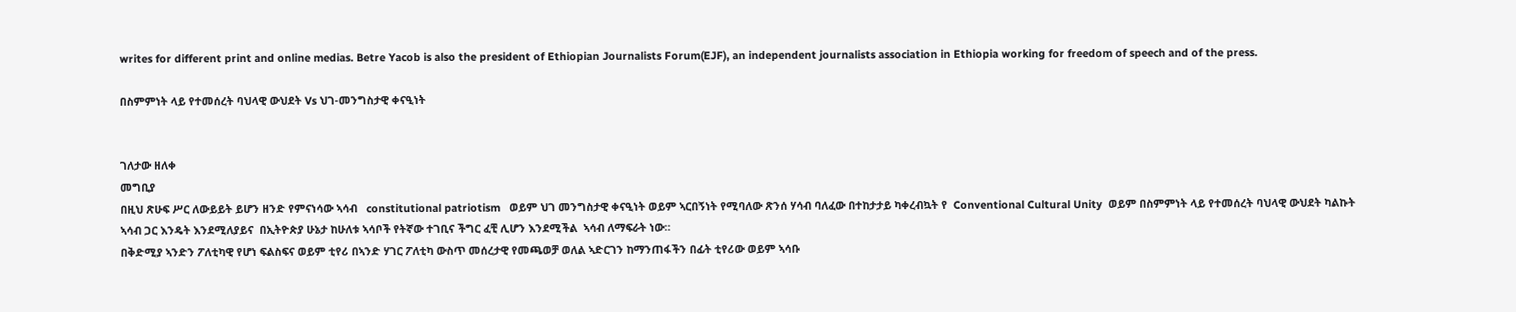writes for different print and online medias. Betre Yacob is also the president of Ethiopian Journalists Forum(EJF), an independent journalists association in Ethiopia working for freedom of speech and of the press.

በስምምነት ላይ የተመሰረት ባህላዊ ውህደት Vs ህገ-መንግስታዊ ቀናዒነት


ገለታው ዘለቀ
መግቢያ
በዚህ ጽሁፍ ሥር ለውይይት ይሆን ዘንድ የምናነሳው ኣሳብ   constitutional patriotism   ወይም ህገ መንግስታዊ ቀናዒነት ወይም ኣርበኝነት የሚባለው ጽንሰ ሃሳብ ባለፈው በተከታታይ ካቀረብኳት የ  Conventional Cultural Unity  ወይም በስምምነት ላይ የተመሰረት ባህላዊ ውህደት ካልኩት ኣሳብ ጋር እንዴት እንደሚለያይና  በኢትዮጵያ ሁኔታ ከሁለቱ ኣሳቦች የትኛው ተገቢና ችግር ፈቺ ሊሆን እንደሚችል  ኣሳብ ለማፍራት ነው።
በቅድሚያ ኣንድን ፖለቲካዊ የሆነ ፍልስፍና ወይም ቲየሪ በኣንድ ሃገር ፖለቲካ ውስጥ መሰረታዊ የመጫወቻ ወለል ኣድርገን ከማንጠፋችን በፊት ቲየሪው ወይም ኣሳቡ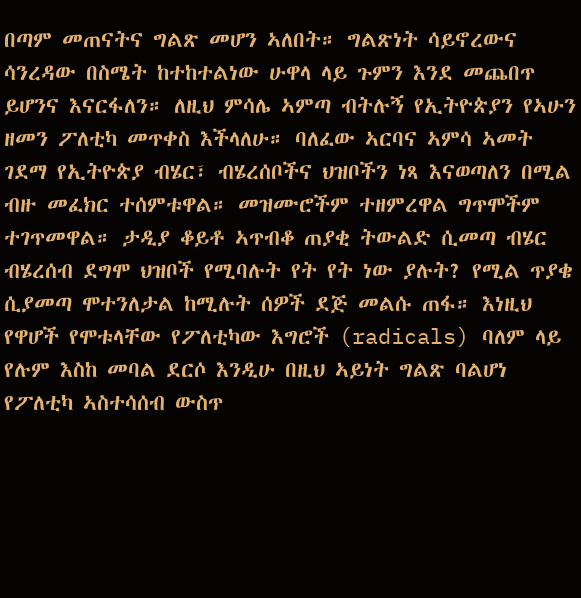በጣም መጠናትና ግልጽ መሆን ኣለበት። ግልጽነት ሳይኖረውና ሳንረዳው በስሜት ከተከተልነው ሁዋላ ላይ ጉምን እንደ መጨበጥ ይሆንና እናርፋለን። ለዚህ ምሳሌ ኣምጣ ብትሉኝ የኢትዮጵያን የኣሁን ዘመን ፖለቲካ መጥቀስ እችላለሁ። ባለፈው ኣርባና ኣምሳ ኣመት ገደማ የኢትዮጵያ ብሄር፣ ብሄረሰቦችና ህዝቦችን ነጻ እናወጣለን በሚል ብዙ መፈክር ተሰምቱዋል። መዝሙሮችም ተዘምረዋል ግጥሞችም ተገጥመዋል። ታዲያ ቆይቶ ኣጥብቆ ጠያቂ ትውልድ ሲመጣ ብሄር ብሄረሰብ ደግሞ ህዝቦች የሚባሉት የት የት ነው ያሉት? የሚል ጥያቄ ሲያመጣ ሞተንለታል ከሚሉት ሰዎች ደጅ መልሱ ጠፋ። እነዚህ የዋሆች የሞቱላቸው የፖለቲካው እግሮች (radicals) ባለም ላይ የሉም እስከ መባል ደርሶ እንዲሁ በዚህ ኣይነት ግልጽ ባልሆነ የፖለቲካ ኣስተሳሰብ ውስጥ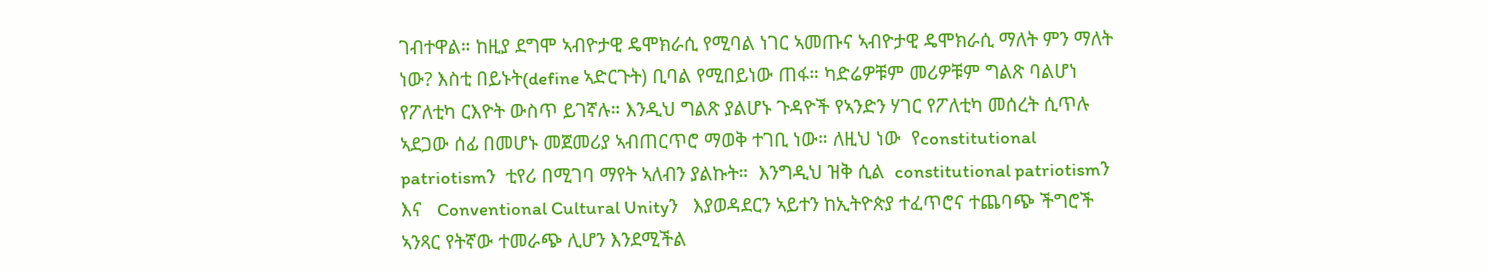ገብተዋል። ከዚያ ደግሞ ኣብዮታዊ ዴሞክራሲ የሚባል ነገር ኣመጡና ኣብዮታዊ ዴሞክራሲ ማለት ምን ማለት ነው? እስቲ በይኑት(define ኣድርጉት) ቢባል የሚበይነው ጠፋ። ካድሬዎቹም መሪዎቹም ግልጽ ባልሆነ የፖለቲካ ርእዮት ውስጥ ይገኛሉ። እንዲህ ግልጽ ያልሆኑ ጉዳዮች የኣንድን ሃገር የፖለቲካ መሰረት ሲጥሉ ኣደጋው ሰፊ በመሆኑ መጀመሪያ ኣብጠርጥሮ ማወቅ ተገቢ ነው። ለዚህ ነው  የconstitutional patriotismን  ቲየሪ በሚገባ ማየት ኣለብን ያልኩት።  እንግዲህ ዝቅ ሲል  constitutional patriotismን   እና   Conventional Cultural Unityን   እያወዳደርን ኣይተን ከኢትዮጵያ ተፈጥሮና ተጨባጭ ችግሮች ኣንጻር የትኛው ተመራጭ ሊሆን እንደሚችል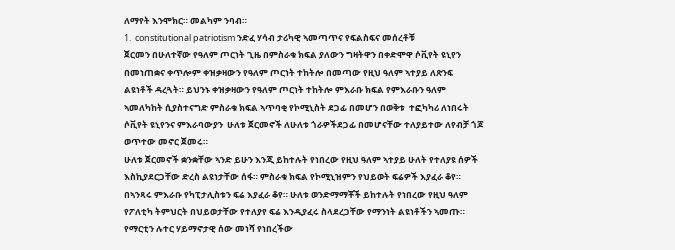ለማየት እንሞክር። መልካም ንባብ።
1.  constitutional patriotism ንድፈ ሃሳብ ታሪካዊ ኣመጣጥና የፍልስፍና መሰረቶቹ
ጀርመን በሁለተኛው የዓለም ጦርነት ጊዜ በምስራቁ ክፍል ያለውን ግዛትዋን በቀድሞዋ ሶቪየት ዩኒየን በመነጠቋና ቀጥሎም ቀዝቃዛውን የዓለም ጦርነት ተከትሎ በመጣው የዚህ ዓለም ኣተያይ ለጽንፍ ልዩነቶች ዳረጓት። ይህንኑ ቀዝቃዛውን የዓለም ጦርነት ተከትሎ ምእራቡ ክፍል የምእራቡን ዓለም ኣመለካከት ሲያስተናግድ ምስራቁ ክፍል ኣጥባቂ የኮሚኒስት ደጋፊ በመሆን በወቅቱ  ተፎካካሪ ለነበሩት ሶቪየት ዩኒየንና ምእራባውያን  ሁለቱ ጀርመኖች ለሁለቱ ጎራዎችደጋፊ በመሆናቸው ተለያይተው ለየብቻ ጎጆ ወጥተው መኖር ጀመሩ።
ሁለቱ ጀርመኖች ቋንቋቸው ኣንድ ይሁን እንጂ ይከተሉት የነበረው የዚህ ዓለም ኣተያይ ሁለት የተለያዩ ሰዎች እስኪያደርጋቸው ድረስ ልዩነታቸው ሰፋ። ምስራቁ ክፍል የኮሚኒዝምን የህይወት ፍሬዎች እያፈራ ቆየ። በኣንጻሩ ምእራቡ የካፒታሊስቱን ፍሬ እያፈራ ቆየ። ሁለቱ ወንድማማቾች ይከተሉት የነበረው የዚህ ዓለም የፖለቲካ ትምህርት በህይወታቸው የተለያየ ፍሬ እንዲያፈሩ ስላደረጋቸው የማንነት ልዩነቶችን ኣመጡ።
የማርቲን ሉተር ሃይማኖታዊ ሰው መነሻ የነበረችው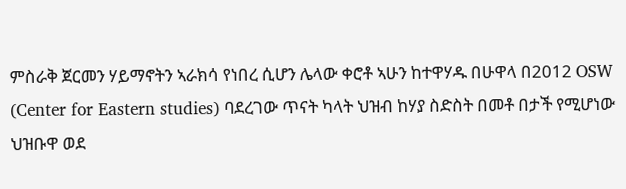ምስራቅ ጀርመን ሃይማኖትን ኣራክሳ የነበረ ሲሆን ሌላው ቀሮቶ ኣሁን ከተዋሃዱ በሁዋላ በ2012 OSW (Center for Eastern studies) ባደረገው ጥናት ካላት ህዝብ ከሃያ ስድስት በመቶ በታች የሚሆነው ህዝቡዋ ወደ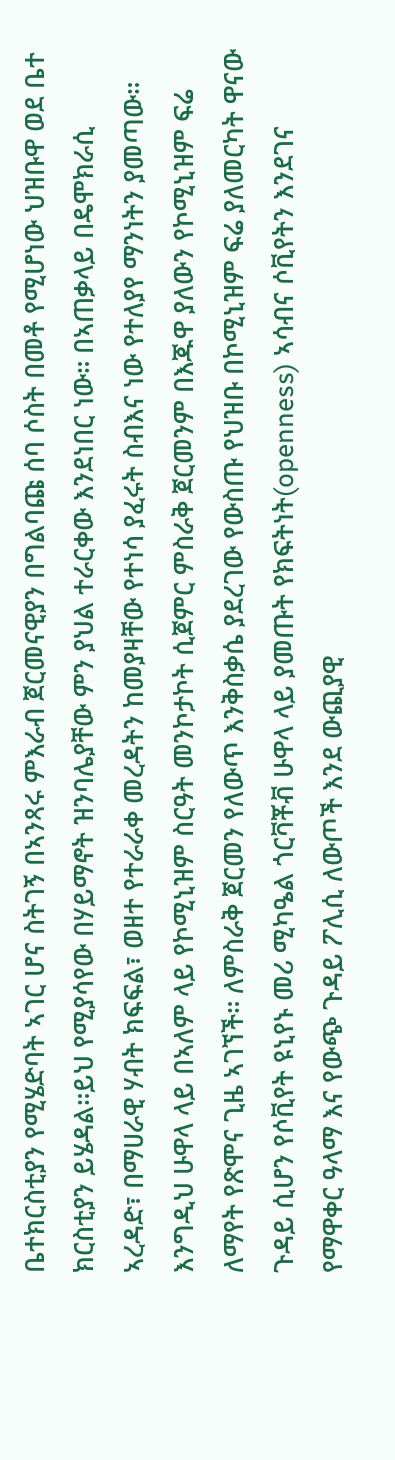ቤተክርስቲያን የሚሄድባት ኣገር ሆና ስትገኝ በኣንጻሩ ምእራብ ጀርመናዊያን በግልባጩ ሰባ ሶስት በመቶ የሚሆነው ህዝቡዋ ወደ ቤተ ክርስቲያን ይሄዳል።ይህ የሚያሳየው በሃይማኖት ዝንባሌያቸው ምን ያህል ተራርቀው እንደነበር ነው። በኣጠቃላይ በዴሞክራሲ ኣረዳድ፣ በማሀራዊ ሃብት ክፍፍል፣ ወዘተ የተራራቀ መረዳትን ከመያዛቸው የተነሳ ያፈሩት ስብእና ነው የተለያየ ማንነትን ያመጣው።
እንግዲህ ሁዋላ ላይ በኣለም ላይ የኮሚኒዝም ስርዓት መንኮታኮት ሲጀምር ምስራቅ ጀርመንም በእጁዋ ያለውን የኮሚኒዝም ፍሬ ለማየት የጽሞና ጊዜ ኣገኘች። ለምስራቅ ጀርመን የለውጥ እንቅስቃሴ ያደረገው የውስጡ የህዝቡ በኮሚኒዝም ፍሬ ያለመርካት ዋናው ጉዳይ ሲሆን የሶቪየት ዩኒየኑ መሪ ሚካዔል ጎርቫቾቭ ሁዋላ ላይ ያመጡት የክፍትነት(openness) ኣሳብና ሶቪየትን እንደገና የማዋቀር ዓላማ እና የውጭ ጉዳይ ፖሊሲ ለውጦች እንደ ውጪያዊ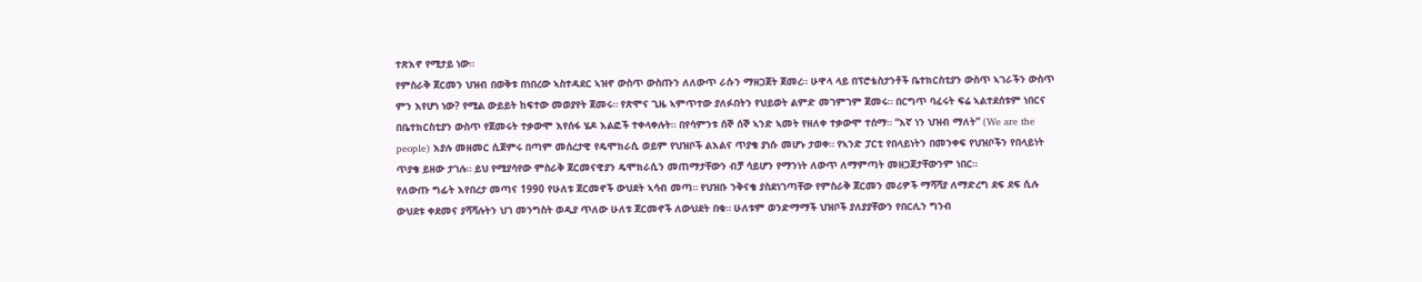ተጽእኖ የሚታይ ነው።
የምስራቅ ጀርመን ህዝብ በወቅቱ በነበረው ኣስተዳደር ኣዝኖ ውስጥ ውስጡን ለለውጥ ራሱን ማዘጋጀት ጀመረ። ሁዋላ ላይ በፕሮቴስታንቶች ቤተክርስቲያን ውስጥ ኣገራችን ውስጥ ምን እየሆነ ነው? የሚል ውይይት ከፍተው መወያየት ጀመሩ። የጽሞና ጊዜ ኣምጥተው ያለፉበትን የህይወት ልምድ መገምገም ጀመሩ። በርግጥ ባፈሩት ፍሬ ኣልተደሰቱም ነበርና በቤተክርስቲያን ውስጥ የጀመሩት ተቃውሞ እየሰፋ ሄዶ እልፎች ተቀላቀሉት። በየሳምንቱ ሰኞ ሰኞ ኣንድ ኣመት የዘለቀ ተቃውሞ ተሰማ። “እኛ ነን ህዝብ ማለት” (We are the people) እያሉ መዘመር ሲጀምሩ በጣም መሰረታዊ የዴሞክራሲ ወይም የህዝቦች ልእልና ጥያቄ ያነሱ መሆኑ ታወቀ። የኣንድ ፓርቲ የበላይነትን በመንቀፍ የህዝቦችን የበላይነት ጥያቄ ይዘው ታገሉ። ይህ የሚያሳየው ምስራቅ ጀርመናዊያን ዴሞክራሲን መጠማታቸውን ብቻ ሳይሆን የማንነት ለውጥ ለማምጣት መዘጋጀታቸውንም ነበር።
የለውጡ ግፊት እየበረታ መጣና 1990 የሁለቱ ጀርመኖች ውህደት ኣሳብ መጣ። የህዝቡ ንቅናቄ ያስደነገጣቸው የምስራቅ ጀርመን መሪዎች ማሻሻያ ለማድረግ ደፍ ደፍ ሲሉ ውህደቱ ቀደመና ያሻሻሉትን ህገ መንግስት ወዲያ ጥለው ሁለቱ ጀርመኖች ለውህደት በቁ። ሁለቱም ወንድማማች ህዝቦች ያለያያቸውን የበርሊን ግንብ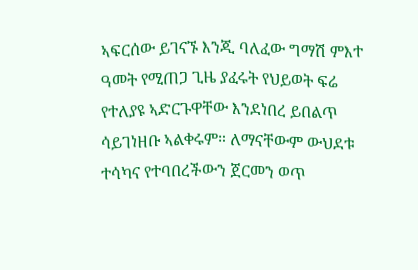ኣፍርሰው ይገናኙ እንጂ ባለፈው ግማሽ ምእተ ዓመት የሚጠጋ ጊዜ ያፈሩት የህይወት ፍሬ የተለያዩ ኣድርጉዋቸው እንደነበረ ይበልጥ ሳይገነዘቡ ኣልቀሩም። ለማናቸውም ውህደቱ ተሳካና የተባበረችውን ጀርመን ወጥ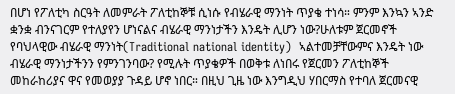በሆነ የፖለቲካ ስርዓት ለመምራት ፖለቲከኞቹ ሲነሱ የብሄራዊ ማንነት ጥያቄ ተነሳ። ምንም እንኳን ኣንድ ቋንቋ ብንናገርም የተለያየን ሆነናልና ብሄራዊ ማንነታችን እንዴት ሊሆን ነው?ሁለቱም ጀርመኖች የባህላዊው ብሄራዊ ማንነት(Traditional national identity)  ኣልተመቻቸውምና እንዴት ነው ብሄራዊ ማንነታችንን የምንገንባው? የሚሉት ጥያቄዎች በወቅቱ ለነበሩ የጀርመን ፖለቲከኞች መከራከሪያና ዋና የመወያያ ጉዳይ ሆኖ ነበር። በዚህ ጊዜ ነው እንግዲህ ሃበርማስ የተባለ ጀርመናዊ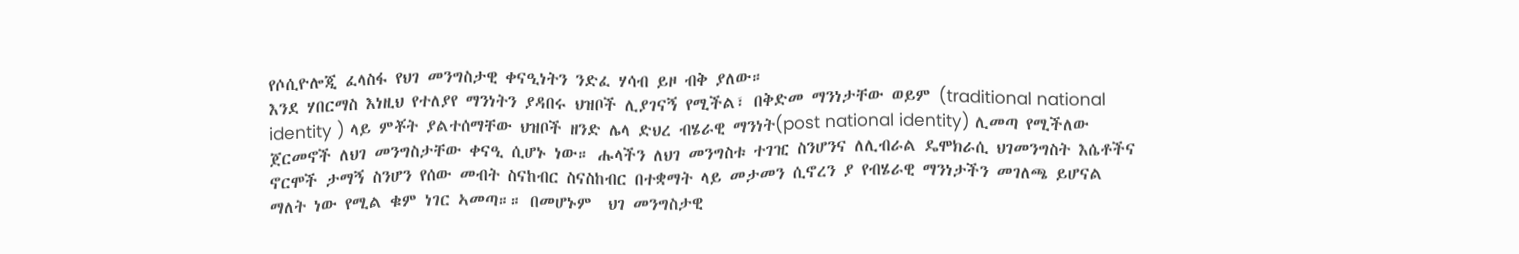የሶሲዮሎጂ ፈላስፋ የህገ መንግስታዊ ቀናዒነትን ንድፈ ሃሳብ ይዞ ብቅ ያለው።
እንደ ሃበርማስ እነዚህ የተለያየ ማንነትን ያዳበሩ ህዝቦች ሊያገናኝ የሚችል፣ በቅድመ ማንነታቸው ወይም (traditional national identity ) ላይ ምቾት ያልተሰማቸው ህዝቦች ዘንድ ሌላ ድህረ ብሄራዊ ማንነት(post national identity) ሊመጣ የሚችለው ጀርመኖች ለህገ መንግስታቸው ቀናዒ ሲሆኑ ነው። ሑላችን ለህገ መንግስቱ ተገዢ ስንሆንና ለሊብራል ዴሞክራሲ ህገመንግስት እሴቶችና ኖርሞች ታማኝ ስንሆን የሰው መብት ስናከብር ስናስከብር በተቋማት ላይ መታመን ሲኖረን ያ የብሄራዊ ማንነታችን መገለጫ ይሆናል ማለት ነው የሚል ቁም ነገር ኣመጣ።። በመሆኑም  ህገ መንግስታዊ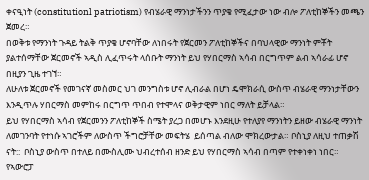ቀናዒነት (constitutionl patriotism) የብሄራዊ ማንነታችንን ጥያቄ የሚፈታው ነው ብሎ ፖለቲከኞችን መጫን ጀመረ።
በወቅቱ የማንነት ጉዳይ ትልቅ ጥያቄ ሆኖባቸው ለነበሩት የጀርመን ፖለቲከኞችና በባህላዊው ማንነት ምቾት ያልተሰማቸው ጀርመኖች ኣዲስ ሊፈጥሩት ላሰቡት ማንነት ይህ የሃበርማስ ኣሳብ በርግጥም ልብ ኣሳራፊ ሆኖ በዚያን ጊዜ ተገኘ።
ለሁለቱ ጀርመኖች የመገናኛ መስመር ህገ መንግስቱ ሆኖ ሊብራል በሆነ ዴሞክራሲ ውስጥ ብሄራዊ ማንነታቸውን እንዲጥሉ ሃበርማስ መምከሩ በርግጥ ጥበብ የተሞላና ወቅታዊም ነበር ማለት ይቻላል።
ይህ የሃበርማስ ኣሳብ የጀርመንን ፖለቲከኞች ስሜት ያረጋ በመሆኑ እንደዚሁ የተለያየ ማንነትን ይዘው ብሄራዊ ማንነት ለመገንባት የተነሱ ኣገሮችም ለውስጥ ችግሮቻቸው መፍትሄ  ይሰጣል ብለው ሞክረውታል። ቦስኒያ ለዚህ ተጠቃሽ ናት::  ቦስኒያ ውስጥ በተለይ በሙስሊሙ ህብረተሰብ ዘንድ ይህ የሃበርማስ ኣሳብ በጣም የተቀነቀነ ነበር። የኣውሮፓ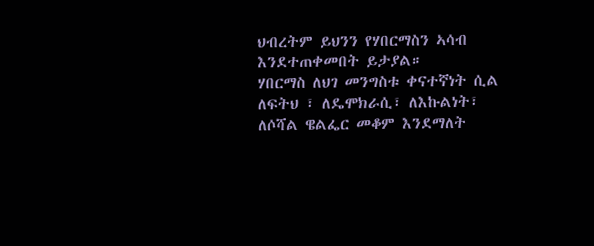ህብረትም ይህንን የሃበርማስን ኣሳብ እንደተጠቀመበት ይታያል።
ሃበርማስ ለህገ መንግስቱ ቀናተኛነት ሲል ለፍትህ ፣ ለዴሞክራሲ፣ ለእኩልነት፣ ለሶሻል ዌልፌር መቆም እንደማለት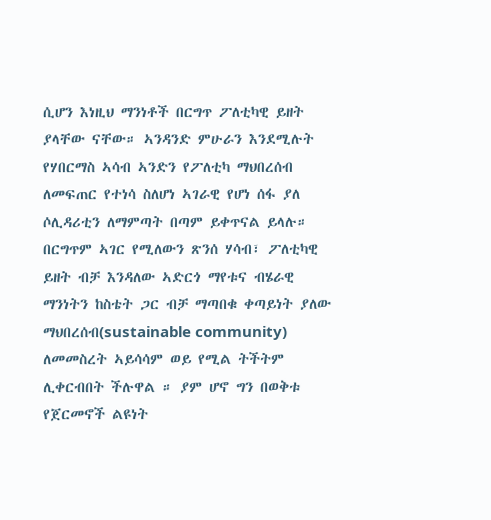ሲሆን እነዚህ ማንነቶች በርግጥ ፖለቲካዊ ይዘት ያላቸው ናቸው። ኣንዳንድ ምሁራን እንደሚሉት የሃበርማስ ኣሳብ ኣንድን የፖለቲካ ማህበረሰብ ለመፍጠር የተነሳ ስለሆነ ኣገራዊ የሆነ ሰፋ ያለ ሶሊዳሪቲን ለማምጣት በጣም ይቀጥናል ይላሉ። በርግጥም ኣገር የሚለውን ጽንሰ ሃሳብ፣ ፖለቲካዊ ይዘት ብቻ እንዳለው ኣድርጎ ማየቱና ብሄራዊ ማንነትን ከስቴት ጋር ብቻ ማጣበቁ ቀጣይነት ያለው ማህበረሰብ(sustainable community) ለመመስረት ኣይሳሳም ወይ የሚል ትችትም ሊቀርብበት ችሉዋል ። ያም ሆኖ ግን በወቅቱ የጀርመኖች ልዩነት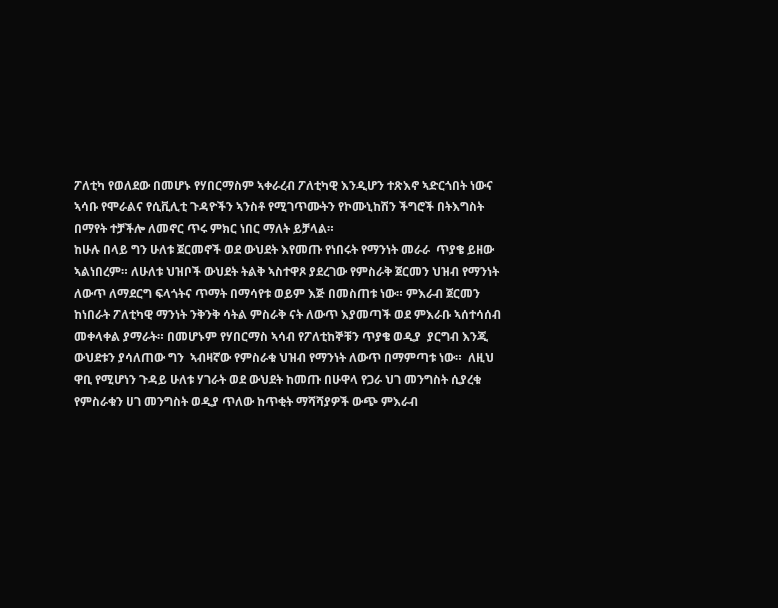ፖለቲካ የወለደው በመሆኑ የሃበርማስም ኣቀራረብ ፖለቲካዊ እንዲሆን ተጽእኖ ኣድርጎበት ነውና ኣሳቡ የሞራልና የሲቪሊቲ ጉዳዮችን ኣንስቶ የሚገጥሙትን የኮሙኒከሽን ችግሮች በትእግስት በማየት ተቻችሎ ለመኖር ጥሩ ምክር ነበር ማለት ይቻላል።
ከሁሉ በላይ ግን ሁለቱ ጀርመኖች ወደ ውህደት እየመጡ የነበሩት የማንነት መራራ  ጥያቄ ይዘው ኣልነበረም። ለሁለቱ ህዝቦች ውህደት ትልቅ ኣስተዋጾ ያደረገው የምስራቅ ጀርመን ህዝብ የማንነት ለውጥ ለማደርግ ፍላጎትና ጥማት በማሳየቱ ወይም እጅ በመስጠቱ ነው። ምእራብ ጀርመን ከነበራት ፖለቲካዊ ማንነት ንቅንቅ ሳትል ምስራቅ ናት ለውጥ እያመጣች ወደ ምእራቡ ኣሰተሳሰብ መቀላቀል ያማራት። በመሆኑም የሃበርማስ ኣሳብ የፖለቲከኞቹን ጥያቄ ወዲያ  ያርግብ እንጂ ውህደቱን ያሳለጠው ግን  ኣብዛኛው የምስራቁ ህዝብ የማንነት ለውጥ በማምጣቱ ነው።  ለዚህ ዋቢ የሚሆነን ጉዳይ ሁለቱ ሃገራት ወደ ውህደት ከመጡ በሁዋላ የጋራ ህገ መንግስት ሲያረቁ የምስራቁን ሀገ መንግስት ወዲያ ጥለው ከጥቂት ማሻሻያዎች ውጭ ምእራብ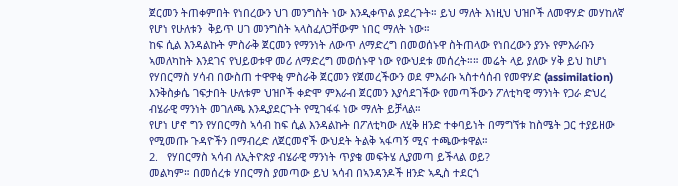ጀርመን ትጠቀምበት የነበረውን ህገ መንግስት ነው እንዲቀጥል ያደረጉት። ይህ ማለት እነዚህ ህዝቦች ለመዋሃድ መሃከለኛ የሆነ የሁለቱን  ቅይጥ ሀገ መንግስት ኣላስፈለጋቸውም ነበር ማለት ነው።
ከፍ ሲል እንዳልኩት ምስራቅ ጀርመን የማንነት ለውጥ ለማድረግ በመወሰኑዋ ስትጠላው የነበረውን ያንኑ የምእራቡን ኣመለካከት እንደገና የህይወቱዋ መሪ ለማድረግ መወሰኑዋ ነው የውህደቱ መሰረት።። መሬት ላይ ያለው ሃቅ ይህ ከሆነ የሃበርማስ ሃሳብ በውስጠ ተዋዋቂ ምስራቅ ጀርመን የጀመረችውን ወደ ምእራቡ ኣስተሳሰብ የመዋሃድ (assimilation) እንቅስቃሴ ገፍታበት ሁለቱም ህዝቦች ቀድሞ ምእራብ ጀርመን እያሳደገችው የመጣችውን ፖለቲካዊ ማንነት የጋራ ድህረ ብሄራዊ ማንነት መገለጫ እንዲያደርጉት የሚገፋፋ ነው ማለት ይቻላል።
የሆነ ሆኖ ግን የሃበርማስ ኣሳብ ከፍ ሲል እንዳልኩት በፖለቲካው ለሂቅ ዘንድ ተቀባይነት በማግኘቱ ከስሜት ጋር ተያይዘው የሚመጡ ጉዳዮችን በማብረድ ለጀርመኖች ውህደት ትልቅ ኣፋጣኝ ሚና ተጫውቱዋል።
2.   የሃበርማስ ኣሳብ ለኢትዮጵያ ብሄራዊ ማንነት ጥያቄ መፍትሄ ሊያመጣ ይችላል ወይ?
መልካም። በመሰረቱ ሃበርማስ ያመጣው ይህ ኣሳብ በኣንዳንዶች ዘንድ ኣዲስ ተደርጎ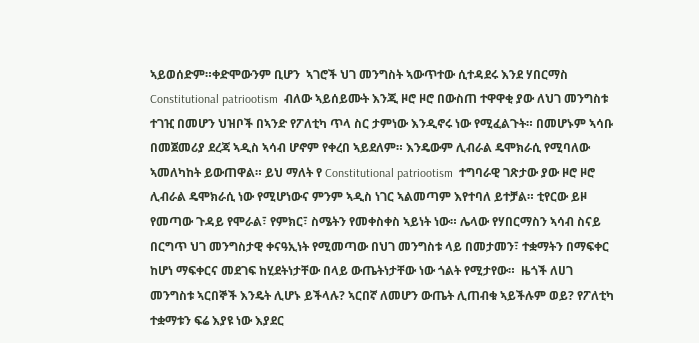ኣይወሰድም።ቀድሞውንም ቢሆን  ኣገሮች ህገ መንግስት ኣውጥተው ሲተዳደሩ እንደ ሃበርማስ  Constitutional patriootism  ብለው ኣይሰይሙት እንጂ ዞሮ ዞሮ በውስጠ ተዋዋቂ ያው ለህገ መንግስቱ ተገዢ በመሆን ህዝቦች በኣንድ የፖለቲካ ጥላ ስር ታምነው እንዲኖሩ ነው የሚፈልጉት። በመሆኑም ኣሳቡ በመጀመሪያ ደረጃ ኣዲስ ኣሳብ ሆኖም የቀረበ ኣይደለም። እንዴውም ሊብራል ዴሞክራሲ የሚባለው ኣመለካከት ይውጠዋል። ይህ ማለት የ Constitutional patriootism  ተግባራዊ ገጽታው ያው ዞሮ ዞሮ ሊብራል ዴሞክራሲ ነው የሚሆነውና ምንም ኣዲስ ነገር ኣልመጣም እየተባለ ይተቻል። ቲየርው ይዞ የመጣው ጉዳይ የሞራል፣ የምክር፣ ስሜትን የመቀስቀስ ኣይነት ነው። ሌላው የሃበርማስን ኣሳብ ስናይ በርግጥ ህገ መንግስታዊ ቀናዓኢነት የሚመጣው በህገ መንግስቱ ላይ በመታመን፣ ተቋማትን በማፍቀር ከሆነ ማፍቀርና መደገፍ ከሂደትነታቸው በላይ ውጤትነታቸው ነው ጎልት የሚታየው።  ዜጎች ለሀገ መንግስቱ ኣርበኞች እንዴት ሊሆኑ ይችላሉ? ኣርበኛ ለመሆን ውጤት ሊጠብቁ ኣይችሉም ወይ? የፖለቲካ ተቋማቱን ፍሬ እያዩ ነው እያደር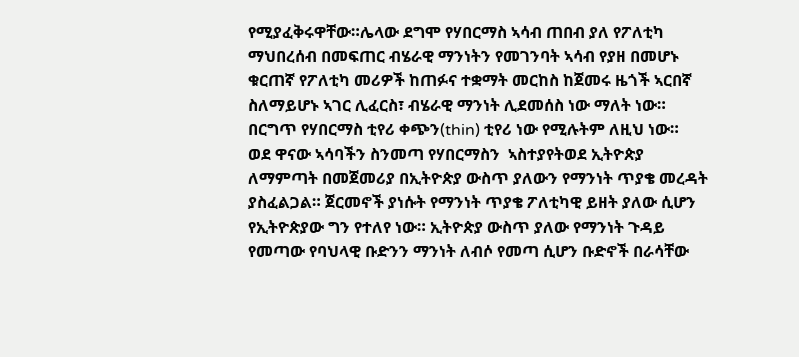የሚያፈቅሩዋቸው።ሌላው ደግሞ የሃበርማስ ኣሳብ ጠበብ ያለ የፖለቲካ ማህበረሰብ በመፍጠር ብሄራዊ ማንነትን የመገንባት ኣሳብ የያዘ በመሆኑ ቁርጠኛ የፖለቲካ መሪዎች ከጠፉና ተቋማት መርከስ ከጀመሩ ዜጎች ኣርበኛ ስለማይሆኑ ኣገር ሊፈርስ፣ ብሄራዊ ማንነት ሊደመሰስ ነው ማለት ነው። በርግጥ የሃበርማስ ቲየሪ ቀጭን(thin) ቲየሪ ነው የሚሉትም ለዚህ ነው።
ወደ ዋናው ኣሳባችን ስንመጣ የሃበርማስን  ኣስተያየትወደ ኢትዮጵያ ለማምጣት በመጀመሪያ በኢትዮጵያ ውስጥ ያለውን የማንነት ጥያቄ መረዳት ያስፈልጋል። ጀርመኖች ያነሱት የማንነት ጥያቄ ፖለቲካዊ ይዘት ያለው ሲሆን የኢትዮጵያው ግን የተለየ ነው። ኢትዮጵያ ውስጥ ያለው የማንነት ጉዳይ የመጣው የባህላዊ ቡድንን ማንነት ለብሶ የመጣ ሲሆን ቡድኖች በራሳቸው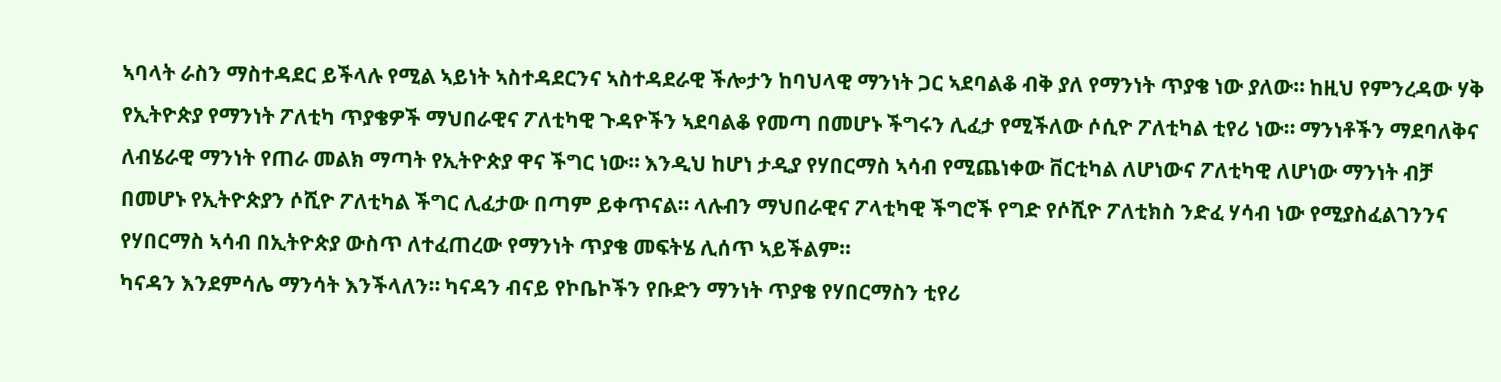ኣባላት ራስን ማስተዳደር ይችላሉ የሚል ኣይነት ኣስተዳደርንና ኣስተዳደራዊ ችሎታን ከባህላዊ ማንነት ጋር ኣደባልቆ ብቅ ያለ የማንነት ጥያቄ ነው ያለው። ከዚህ የምንረዳው ሃቅ የኢትዮጵያ የማንነት ፖለቲካ ጥያቄዎች ማህበራዊና ፖለቲካዊ ጉዳዮችን ኣደባልቆ የመጣ በመሆኑ ችግሩን ሊፈታ የሚችለው ሶሲዮ ፖለቲካል ቲየሪ ነው። ማንነቶችን ማደባለቅና ለብሄራዊ ማንነት የጠራ መልክ ማጣት የኢትዮጵያ ዋና ችግር ነው። እንዲህ ከሆነ ታዲያ የሃበርማስ ኣሳብ የሚጨነቀው ቨርቲካል ለሆነውና ፖለቲካዊ ለሆነው ማንነት ብቻ በመሆኑ የኢትዮጵያን ሶሺዮ ፖለቲካል ችግር ሊፈታው በጣም ይቀጥናል። ላሉብን ማህበራዊና ፖላቲካዊ ችግሮች የግድ የሶሺዮ ፖለቲክስ ንድፈ ሃሳብ ነው የሚያስፈልገንንና የሃበርማስ ኣሳብ በኢትዮጵያ ውስጥ ለተፈጠረው የማንነት ጥያቄ መፍትሄ ሊሰጥ ኣይችልም።
ካናዳን እንደምሳሌ ማንሳት እንችላለን። ካናዳን ብናይ የኮቤኮችን የቡድን ማንነት ጥያቄ የሃበርማስን ቲየሪ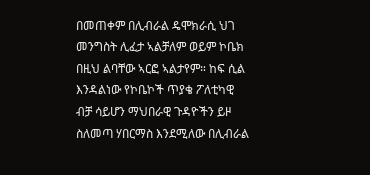በመጠቀም በሊብራል ዴሞክራሲ ህገ መንግስት ሊፈታ ኣልቻለም ወይም ኮቤክ በዚህ ልባቸው ኣርፎ ኣልታየም። ከፍ ሲል እንዳልነው የኮቤኮች ጥያቄ ፖለቲካዊ ብቻ ሳይሆን ማህበራዊ ጉዳዮችን ይዞ ስለመጣ ሃበርማስ እንደሚለው በሊብራል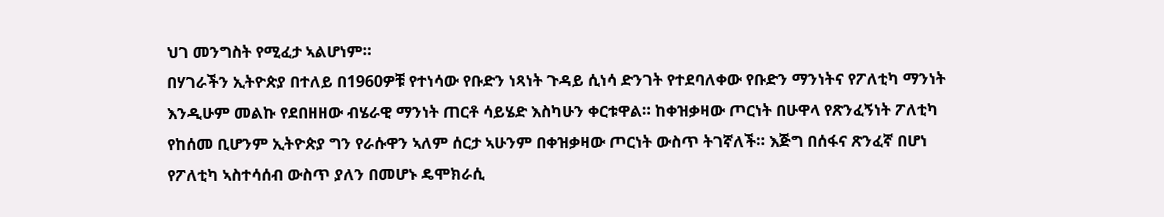ህገ መንግስት የሚፈታ ኣልሆነም።
በሃገራችን ኢትዮጵያ በተለይ በ1960ዎቹ የተነሳው የቡድን ነጻነት ጉዳይ ሲነሳ ድንገት የተደባለቀው የቡድን ማንነትና የፖለቲካ ማንነት እንዲሁም መልኩ የደበዘዘው ብሄራዊ ማንነት ጠርቶ ሳይሄድ እስካሁን ቀርቱዋል። ከቀዝቃዛው ጦርነት በሁዋላ የጽንፈኝነት ፖለቲካ የከሰመ ቢሆንም ኢትዮጵያ ግን የራሱዋን ኣለም ሰርታ ኣሁንም በቀዝቃዛው ጦርነት ውስጥ ትገኛለች። እጅግ በሰፋና ጽንፈኛ በሆነ የፖለቲካ ኣስተሳሰብ ውስጥ ያለን በመሆኑ ዴሞክራሲ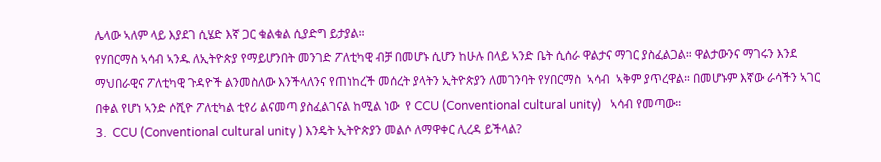ሌላው ኣለም ላይ እያደገ ሲሄድ እኛ ጋር ቁልቁል ሲያድግ ይታያል።
የሃበርማስ ኣሳብ ኣንዱ ለኢትዮጵያ የማይሆንበት መንገድ ፖለቲካዊ ብቻ በመሆኑ ሲሆን ከሁሉ በላይ ኣንድ ቤት ሲሰራ ዋልታና ማገር ያስፈልጋል። ዋልታውንና ማገሩን እንደ ማህበራዊና ፖለቲካዊ ጉዳዮች ልንመስለው እንችላለንና የጠነከረች መሰረት ያላትን ኢትዮጵያን ለመገንባት የሃበርማስ  ኣሳብ  ኣቅም ያጥረዋል። በመሆኑም እኛው ራሳችን ኣገር በቀል የሆነ ኣንድ ሶሺዮ ፖለቲካል ቲየሪ ልናመጣ ያስፈልገናል ከሚል ነው  የ CCU (Conventional cultural unity)   ኣሳብ የመጣው።
3.  CCU (Conventional cultural unity ) እንዴት ኢትዮጵያን መልሶ ለማዋቀር ሊረዳ ይችላል?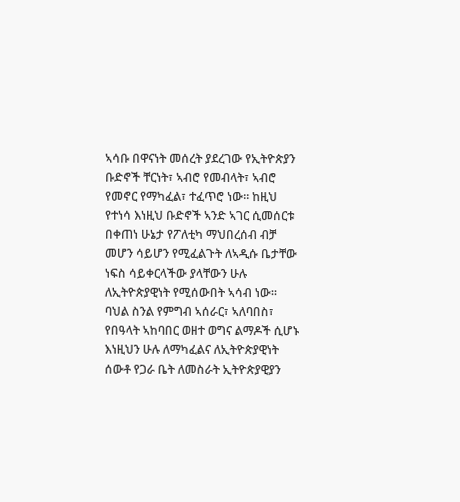ኣሳቡ በዋናነት መሰረት ያደረገው የኢትዮጵያን ቡድኖች ቸርነት፣ ኣብሮ የመብላት፣ ኣብሮ የመኖር የማካፈል፣ ተፈጥሮ ነው። ከዚህ የተነሳ እነዚህ ቡድኖች ኣንድ ኣገር ሲመሰርቱ በቀጠነ ሁኔታ የፖለቲካ ማህበረሰብ ብቻ መሆን ሳይሆን የሚፈልጉት ለኣዲሱ ቤታቸው ነፍስ ሳይቀርላችው ያላቸውን ሁሉ ለኢትዮጵያዊነት የሚሰውበት ኣሳብ ነው። ባህል ስንል የምግብ ኣሰራር፣ ኣለባበስ፣ የበዓላት ኣከባበር ወዘተ ወግና ልማዶች ሲሆኑ እነዚህን ሁሉ ለማካፈልና ለኢትዮጵያዊነት ሰውቶ የጋራ ቤት ለመስራት ኢትዮጵያዊያን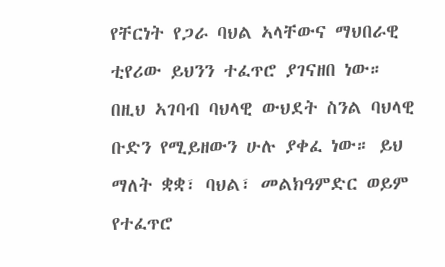የቸርነት የጋራ ባህል ኣላቸውና ማህበራዊ ቲየሪው ይህንን ተፈጥሮ ያገናዘበ ነው።
በዚህ ኣገባብ ባህላዊ ውህደት ስንል ባህላዊ ቡድን የሚይዘውን ሁሉ ያቀፈ ነው። ይህ ማለት ቋቋ፣ ባህል፣ መልክዓምድር ወይም የተፈጥሮ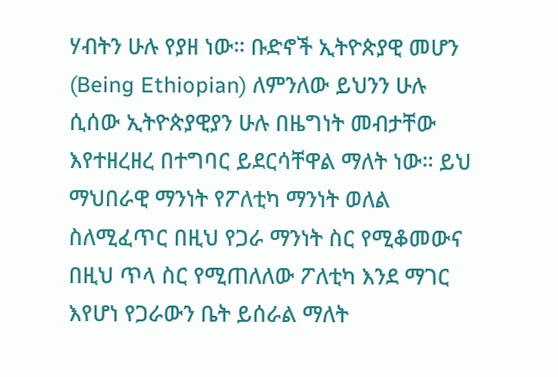ሃብትን ሁሉ የያዘ ነው። ቡድኖች ኢትዮጵያዊ መሆን (Being Ethiopian) ለምንለው ይህንን ሁሉ ሲሰው ኢትዮጵያዊያን ሁሉ በዜግነት መብታቸው እየተዘረዘረ በተግባር ይደርሳቸዋል ማለት ነው። ይህ ማህበራዊ ማንነት የፖለቲካ ማንነት ወለል ስለሚፈጥር በዚህ የጋራ ማንነት ስር የሚቆመውና በዚህ ጥላ ስር የሚጠለለው ፖለቲካ እንደ ማገር እየሆነ የጋራውን ቤት ይሰራል ማለት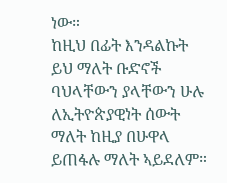ነው።
ከዚህ በፊት እንዳልኩት ይህ ማለት ቡድኖች ባህላቸውን ያላቸውን ሁሉ ለኢትዮጵያዊነት ሰውት ማለት ከዚያ በሁዋላ ይጠፋሉ ማለት ኣይደለም።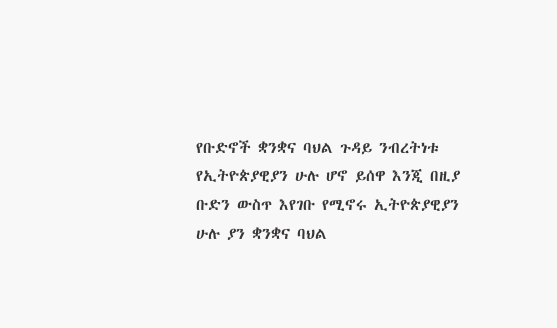የቡድኖች ቋንቋና ባህል ጉዳይ ንብረትነቱ የኢትዮጵያዊያን ሁሉ ሆኖ ይሰዋ እንጂ በዚያ ቡድን ውስጥ እየገቡ የሚኖሩ ኢትዮጵያዊያን ሁሉ ያን ቋንቋና ባህል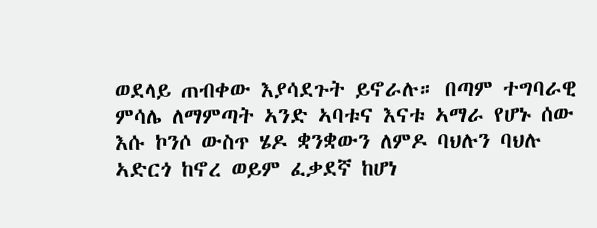ወደላይ ጠብቀው እያሳደጉት ይኖራሉ። በጣም ተግባራዊ ምሳሌ ለማምጣት ኣንድ ኣባቱና እናቱ ኣማራ የሆኑ ሰው እሱ ኮንሶ ውስጥ ሄዶ ቋንቋውን ለምዶ ባህሉን ባህሉ ኣድርጎ ከኖረ ወይም ፈቃደኛ ከሆነ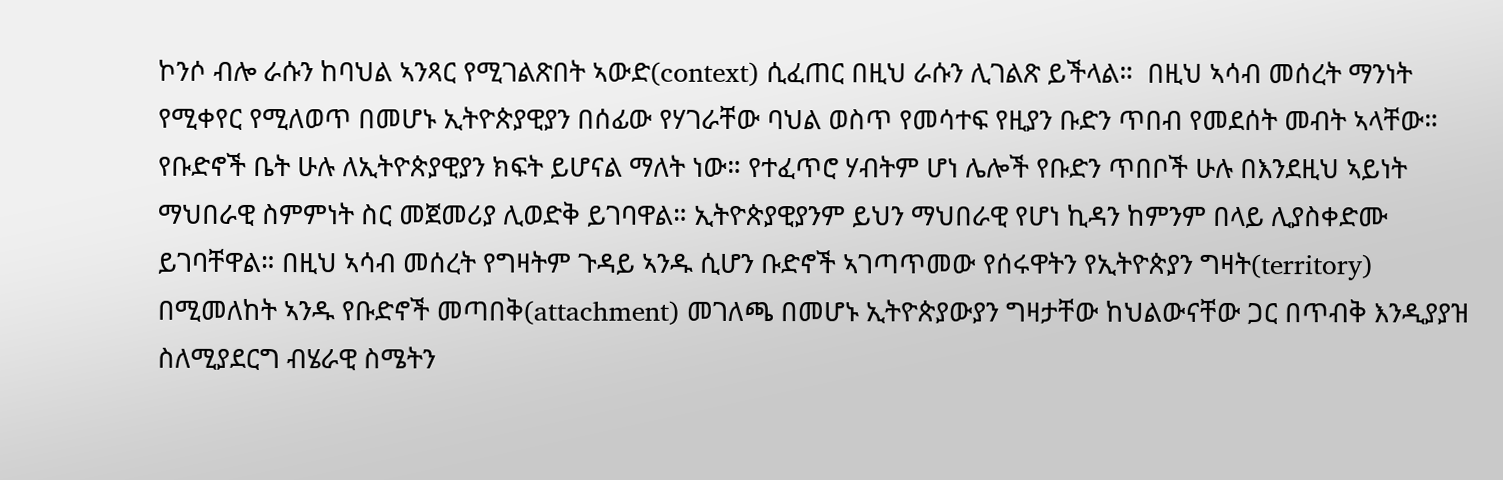ኮንሶ ብሎ ራሱን ከባህል ኣንጻር የሚገልጽበት ኣውድ(context) ሲፈጠር በዚህ ራሱን ሊገልጽ ይችላል።  በዚህ ኣሳብ መሰረት ማንነት የሚቀየር የሚለወጥ በመሆኑ ኢትዮጵያዊያን በሰፊው የሃገራቸው ባህል ወስጥ የመሳተፍ የዚያን ቡድን ጥበብ የመደሰት መብት ኣላቸው። የቡድኖች ቤት ሁሉ ለኢትዮጵያዊያን ክፍት ይሆናል ማለት ነው። የተፈጥሮ ሃብትም ሆነ ሌሎች የቡድን ጥበቦች ሁሉ በእንደዚህ ኣይነት ማህበራዊ ስምምነት ስር መጀመሪያ ሊወድቅ ይገባዋል። ኢትዮጵያዊያንም ይህን ማህበራዊ የሆነ ኪዳን ከምንም በላይ ሊያስቀድሙ ይገባቸዋል። በዚህ ኣሳብ መሰረት የግዛትም ጉዳይ ኣንዱ ሲሆን ቡድኖች ኣገጣጥመው የሰሩዋትን የኢትዮጵያን ግዛት(territory) በሚመለከት ኣንዱ የቡድኖች መጣበቅ(attachment) መገለጫ በመሆኑ ኢትዮጵያውያን ግዛታቸው ከህልውናቸው ጋር በጥብቅ እንዲያያዝ ስለሚያደርግ ብሄራዊ ስሜትን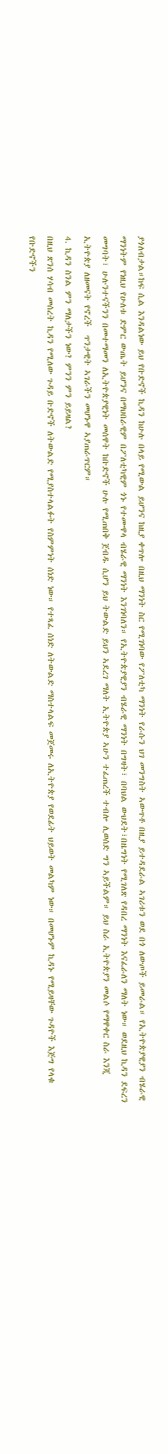ያጎለብታል።ከፍ ሲል እንዳልነው ይህ የቡድኖች ኪዳን ከሁሉ በላይ የሚውል ይሆንና ከዚያ ቀጥሎ በዚህ ማንነት ስር የሚገነባው የፖለቲካ ማንነት የራሱን ህገ መንግስት ኣውጥቶ በዚያ ይተዳደራል ኣገሪቱን ወደ በጎ ለውጦች ይመራል። የኢትዮጵያዊያን ብሄራዊ ማንነትም የነዚህ የሁለቱ ድምር ውጤት ይሆንና በማህበራዊም በፖለቲካዊም ጎኑ የተሙዋላ ብሄራዊ ማንነት እንገነባለን። የኢትዮጵያዊያን ብሄራዊ ማንነት በግዛት፣ በባህል ውህደት፣በዜግነት የሚገለጽ የዳበረ ማንነት እናፈራለን ማለት ነው። ወደዚህ ኪዳን ደፍረን መግባት፣ ሁሉንተናችንን በመተማመን ለኢትዮጵያዊነት መሰዋት ከቡድኖች ሁሉ የሚጠበቅ ጀብዱ ሲሆን ይህ ትውልድ ይህን ኣደረገ ማለት ኢትዮጵያ ኣሁን ተፈጠረች ተብሎ ሊወሰድ ግን ኣይችልም። ይህ ስራ ኢትዮጵያን መልሶ የማዋቀር ስራ እንጂ ኢትዮጵያ ለዘመናት የኖረች  ጥንታዊት ኣገራችን መሆኑዋ ኣያጠራጥርም።
4. ኪዳን ስንል ምን ማለታችን ነው? ምንን ምን ይይዛል?
በዚህ ጽንሰ ሃሳብ መሰረት ኪዳን የሚለው ጉዳይ ቡድኖች ለትውልድ የሚያስተላልፉት የስምምነት ሰነድ ነው። የተጻፈ ሰነድ ለትውልድ ማስተላልፍ መጀመሩ ለኢትዮጵያ የወደፊት ህይወት መልካም ነው። በመሆኑም ኪዳኑ የሚይዛቸው ጉዳዮች እጅግ የላቁ የቡድኖችን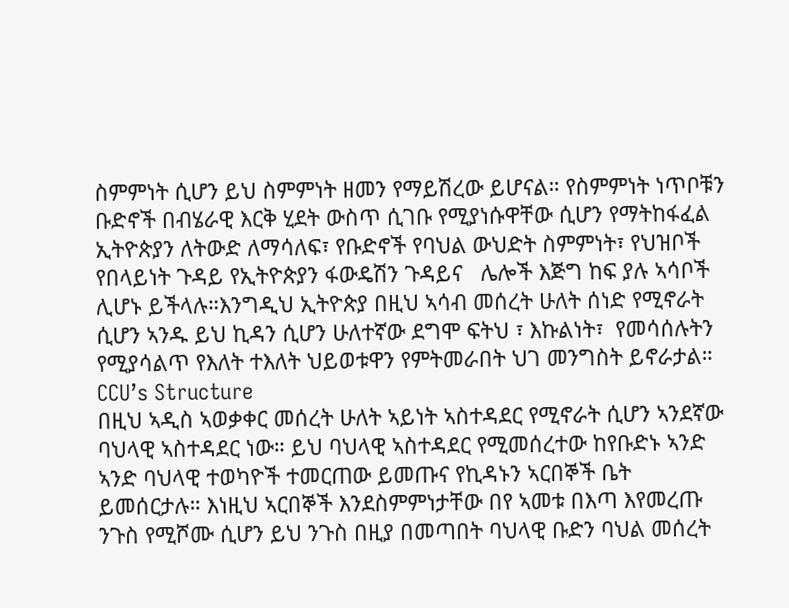ስምምነት ሲሆን ይህ ስምምነት ዘመን የማይሽረው ይሆናል። የስምምነት ነጥቦቹን ቡድኖች በብሄራዊ እርቅ ሂደት ውስጥ ሲገቡ የሚያነሱዋቸው ሲሆን የማትከፋፈል ኢትዮጵያን ለትውድ ለማሳለፍ፣ የቡድኖች የባህል ውህድት ስምምነት፣ የህዝቦች የበላይነት ጉዳይ የኢትዮጵያን ፋውዴሽን ጉዳይና   ሌሎች እጅግ ከፍ ያሉ ኣሳቦች ሊሆኑ ይችላሉ።እንግዲህ ኢትዮጵያ በዚህ ኣሳብ መሰረት ሁለት ሰነድ የሚኖራት ሲሆን ኣንዱ ይህ ኪዳን ሲሆን ሁለተኛው ደግሞ ፍትህ ፣ እኩልነት፣  የመሳሰሉትን የሚያሳልጥ የእለት ተእለት ህይወቱዋን የምትመራበት ህገ መንግስት ይኖራታል።
CCU’s Structure
በዚህ ኣዲስ ኣወቃቀር መሰረት ሁለት ኣይነት ኣስተዳደር የሚኖራት ሲሆን ኣንደኛው ባህላዊ ኣስተዳደር ነው። ይህ ባህላዊ ኣስተዳደር የሚመሰረተው ከየቡድኑ ኣንድ ኣንድ ባህላዊ ተወካዮች ተመርጠው ይመጡና የኪዳኑን ኣርበኞች ቤት ይመሰርታሉ። እነዚህ ኣርበኞች እንደስምምነታቸው በየ ኣመቱ በእጣ እየመረጡ ንጉስ የሚሾሙ ሲሆን ይህ ንጉስ በዚያ በመጣበት ባህላዊ ቡድን ባህል መሰረት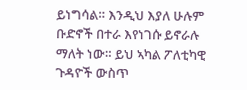ይነግሳል። እንዲህ እያለ ሁሉም ቡድኖች በተራ እየነገሱ ይኖራሉ ማለት ነው። ይህ ኣካል ፖለቲካዊ ጉዳዮች ውስጥ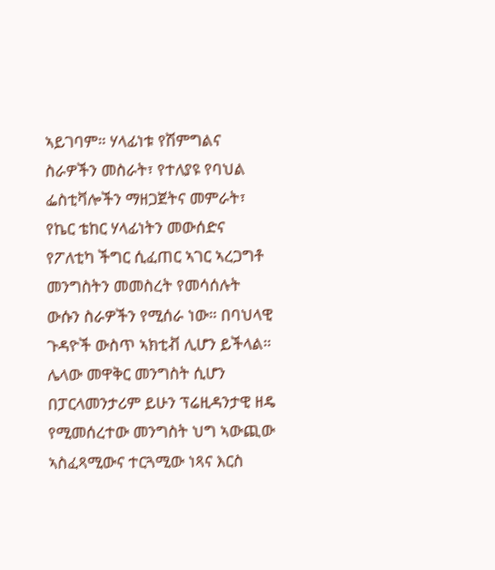ኣይገባም። ሃላፊነቱ የሽምግልና ስራዎችን መስራት፣ የተለያዩ የባህል ፌስቲቫሎችን ማዘጋጀትና መምራት፣ የኬር ቴከር ሃላፊነትን መውሰድና የፖለቲካ ችግር ሲፈጠር ኣገር ኣረጋግቶ መንግስትን መመስረት የመሳሰሉት ውሱን ስራዎችን የሚሰራ ነው። በባህላዊ ጉዳዮች ውስጥ ኣክቲቭ ሊሆን ይችላል።
ሌላው መዋቅር መንግስት ሲሆን በፓርላመንታሪም ይሁን ፕሬዚዳንታዊ ዘዴ የሚመሰረተው መንግስት ህግ ኣውጪው ኣስፈጻሚውና ተርጓሚው ነጻና እርስ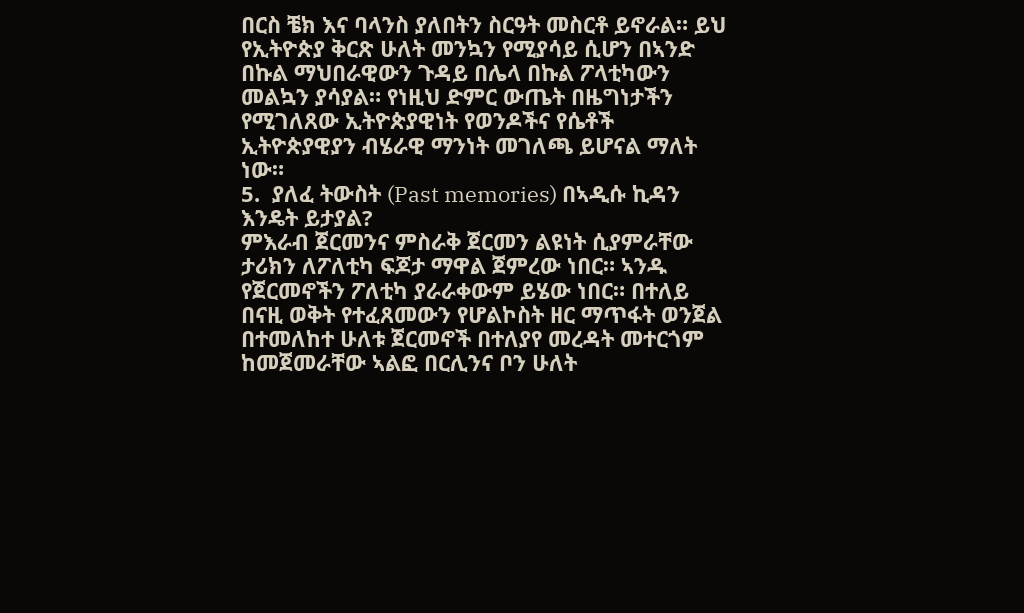በርስ ቼክ እና ባላንስ ያለበትን ስርዓት መስርቶ ይኖራል። ይህ የኢትዮጵያ ቅርጽ ሁለት መንኳን የሚያሳይ ሲሆን በኣንድ በኩል ማህበራዊውን ጉዳይ በሌላ በኩል ፖላቲካውን መልኳን ያሳያል። የነዚህ ድምር ውጤት በዜግነታችን የሚገለጸው ኢትዮጵያዊነት የወንዶችና የሴቶች ኢትዮጵያዊያን ብሄራዊ ማንነት መገለጫ ይሆናል ማለት ነው።
5.  ያለፈ ትውስት (Past memories) በኣዲሱ ኪዳን እንዴት ይታያል?
ምእራብ ጀርመንና ምስራቅ ጀርመን ልዩነት ሲያምራቸው ታሪክን ለፖለቲካ ፍጆታ ማዋል ጀምረው ነበር። ኣንዱ የጀርመኖችን ፖለቲካ ያራራቀውም ይሄው ነበር። በተለይ በናዚ ወቅት የተፈጸመውን የሆልኮስት ዘር ማጥፋት ወንጀል በተመለከተ ሁለቱ ጀርመኖች በተለያየ መረዳት መተርጎም ከመጀመራቸው ኣልፎ በርሊንና ቦን ሁለት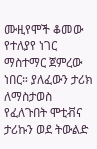ሙዚየሞች ቆመው የተለያየ ነገር ማስተማር ጀምረው ነበር። ያለፈውን ታሪክ ለማስታወስ የፈለጉበት ሞቲቭና ታሪኩን ወደ ትውልድ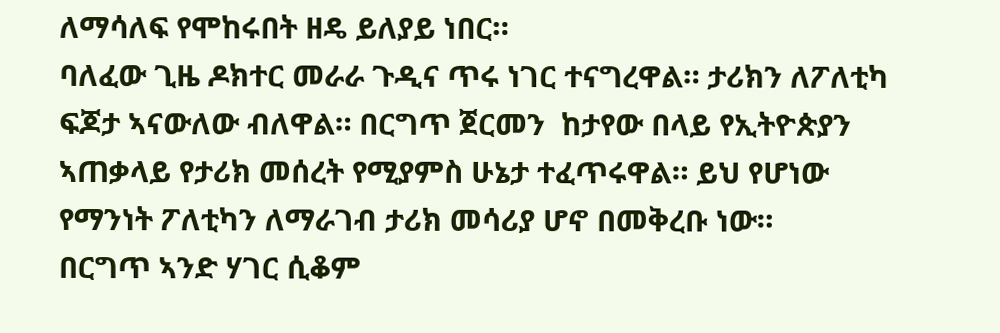ለማሳለፍ የሞከሩበት ዘዴ ይለያይ ነበር።
ባለፈው ጊዜ ዶክተር መራራ ጉዲና ጥሩ ነገር ተናግረዋል። ታሪክን ለፖለቲካ ፍጆታ ኣናውለው ብለዋል። በርግጥ ጀርመን  ከታየው በላይ የኢትዮጵያን ኣጠቃላይ የታሪክ መሰረት የሚያምስ ሁኔታ ተፈጥሩዋል። ይህ የሆነው የማንነት ፖለቲካን ለማራገብ ታሪክ መሳሪያ ሆኖ በመቅረቡ ነው።
በርግጥ ኣንድ ሃገር ሲቆም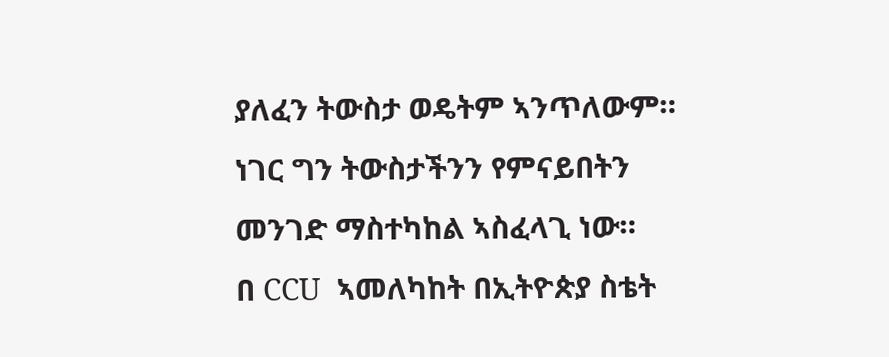ያለፈን ትውስታ ወዴትም ኣንጥለውም። ነገር ግን ትውስታችንን የምናይበትን መንገድ ማስተካከል ኣስፈላጊ ነው።
በ CCU  ኣመለካከት በኢትዮጵያ ስቴት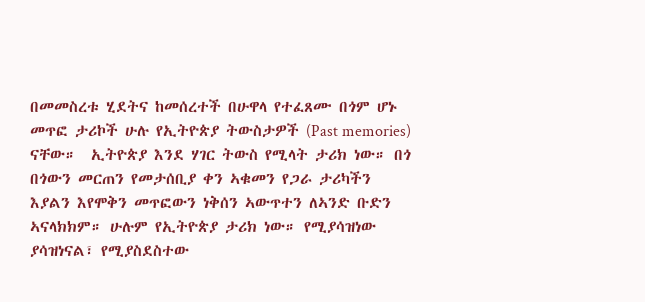በመመስረቱ ሂደትና ከመሰረተች በሁዋላ የተፈጸሙ በጎም ሆኑ መጥፎ ታሪኮች ሁሉ የኢትዮጵያ ትውስታዎች (Past memories) ናቸው።  ኢትዮጵያ እንደ ሃገር ትውስ የሚላት ታሪክ ነው። በጎ በጎውን መርጠን የመታሰቢያ ቀን ኣቁመን የጋራ ታሪካችን እያልን እየሞቅን መጥፎውን ነቅሰን ኣውጥተን ለኣንድ ቡድን ኣናላክክም። ሁሉም የኢትዮጵያ ታሪክ ነው። የሚያሳዝነው ያሳዝነናል፣ የሚያስደስተው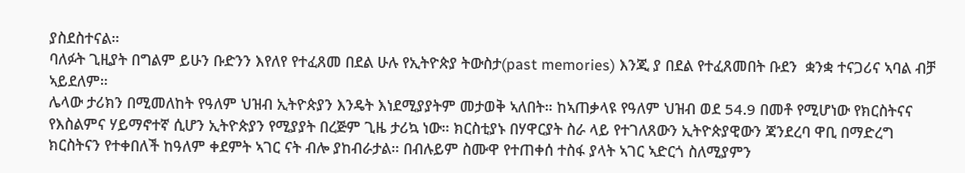ያስደስተናል።
ባለፉት ጊዚያት በግልም ይሁን ቡድንን እየለየ የተፈጸመ በደል ሁሉ የኢትዮጵያ ትውስታ(past memories) እንጂ ያ በደል የተፈጸመበት ቡደን  ቋንቋ ተናጋሪና ኣባል ብቻ ኣይደለም።
ሌላው ታሪክን በሚመለከት የዓለም ህዝብ ኢትዮጵያን እንዴት እነደሚያያትም መታወቅ ኣለበት። ከኣጠቃላዩ የዓለም ህዝብ ወደ 54.9 በመቶ የሚሆነው የክርስትናና የእስልምና ሃይማኖተኛ ሲሆን ኢትዮጵያን የሚያያት በረጅም ጊዜ ታሪኳ ነው። ክርስቲያኑ በሃዋርያት ስራ ላይ የተገለጸውን ኢትዮጵያዊውን ጃንደረባ ዋቢ በማድረግ ክርስትናን የተቀበለች ከዓለም ቀደምት ኣገር ናት ብሎ ያከብራታል። በብሉይም ስሙዋ የተጠቀሰ ተስፋ ያላት ኣገር ኣድርጎ ስለሚያምን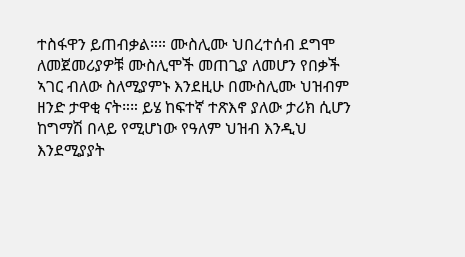ተስፋዋን ይጠብቃል።። ሙስሊሙ ህበረተሰብ ደግሞ ለመጀመሪያዎቹ ሙስሊሞች መጠጊያ ለመሆን የበቃች ኣገር ብለው ስለሚያምኑ እንደዚሁ በሙስሊሙ ህዝብም ዘንድ ታዋቂ ናት።። ይሄ ከፍተኛ ተጽእኖ ያለው ታሪክ ሲሆን ከግማሽ በላይ የሚሆነው የዓለም ህዝብ እንዲህ እንደሚያያት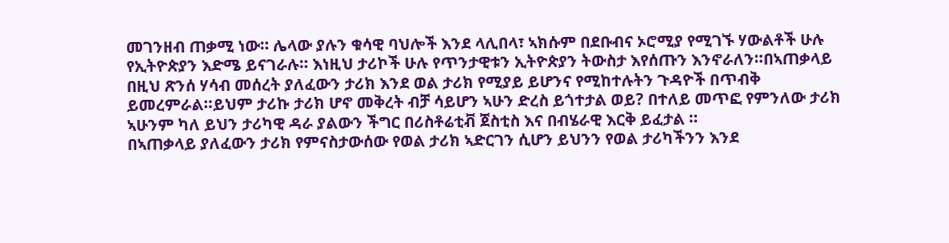መገንዘብ ጠቃሚ ነው። ሌላው ያሉን ቁሳዊ ባህሎች እንደ ላሊበላ፣ ኣክሱም በደቡብና ኦሮሚያ የሚገኙ ሃውልቶች ሁሉ የኢትዮጵያን እድሜ ይናገራሉ። እነዚህ ታሪኮች ሁሉ የጥንታዊቱን ኢትዮጵያን ትውስታ እየሰጡን እንኖራለን።በኣጠቃላይ በዚህ ጽንሰ ሃሳብ መሰረት ያለፈውን ታሪክ እንደ ወል ታሪክ የሚያይ ይሆንና የሚከተሉትን ጉዳዮች በጥብቅ ይመረምራል።ይህም ታሪኩ ታሪክ ሆኖ መቅረት ብቻ ሳይሆን ኣሁን ድረስ ይጎተታል ወይ? በተለይ መጥፎ የምንለው ታሪክ ኣሁንም ካለ ይህን ታሪካዊ ዳራ ያልውን ችግር በሪስቶሬቲቭ ጀስቲስ እና በብሄራዊ እርቅ ይፈታል ።
በኣጠቃላይ ያለፈውን ታሪክ የምናስታውሰው የወል ታሪክ ኣድርገን ሲሆን ይህንን የወል ታሪካችንን እንደ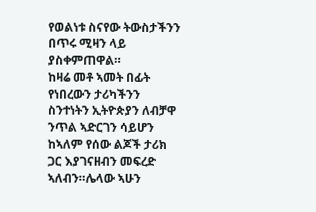የወልነቱ ስናየው ትውስታችንን በጥሩ ሚዛን ላይ ያስቀምጠዋል።
ከዛሬ መቶ ኣመት በፊት የነበረውን ታሪካችንን ስንተነትን ኢትዮጵያን ለብቻዋ ንጥል ኣድርገን ሳይሆን ከኣለም የሰው ልጆች ታሪክ ጋር እያገናዘብን መፍረድ ኣለብን።ሌላው ኣሁን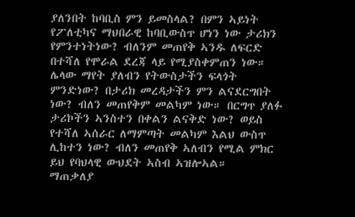ያለንበት ከባቢስ ምን ይመስላል? በምን ኣይነት የፖለቲካና ማህበራዊ ከባቢውስጥ ሆነን ነው ታሪክን የምንተነትነው? ብለንም መጠየቅ ኣንዱ ለፍርድ በተሻለ የሞራል ደረጃ ላይ የሚያስቀምጠን ነው። ሌላው ማየት ያለብን የትውስታችን ፍላጎት ምንድነው? በታሪክ መረዳታችን ምን ልናደርግበት ነው? ብለን መጠየቅም መልካም ነው። በርግጥ ያለፉ ታሪኮችን ኣንስተን በቀልን ልናቅድ ነው? ወይስ የተሻለ ኣሰራር ለማምጣት መልካም እልህ ውስጥ ሊከተን ነው? ብለን መጠየቅ ኣለብን የሚል ምክር ይህ የባህላዊ ውህደት ኣስብ ኣዝሎኣል።
ማጠቃለያ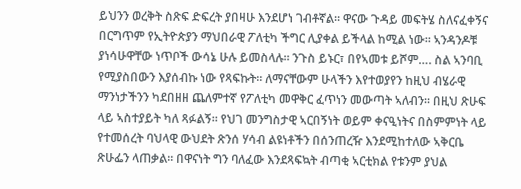ይህንን ወረቅት ስጽፍ ድፍረት ያበዛሁ እንደሆነ ገብቶኛል። ዋናው ጉዳይ መፍትሄ ስለናፈቀኝና በርግጥም የኢትዮጵያን ማህበራዊ ፖለቲካ ችግር ሊያቀል ይችላል ከሚል ነው። ኣንዳንዶቹ ያነሳሁዋቸው ነጥቦች ውሳኔ ሁሉ ይመስላሉ። ንጉስ ይኑር፣ በየኣመቱ ይሾም…. ስል ኣንባቢ የሚያስበውን እያሰብኩ ነው የጻፍኩት። ለማናቸውም ሁላችን እየተወያየን ከዚህ ብሄራዊ ማንነታችንን ካደበዘዘ ጨለምተኛ የፖለቲካ መዋቅር ፈጥነን መውጣት ኣለብን። በዚህ ጽሁፍ ላይ ኣስተያይት ካለ ጻፉልኝ። የህገ መንግስታዊ ኣርበኝነት ወይም ቀናዒነትና በስምምነት ላይ የተመሰረት ባህላዊ ውህደት ጽንሰ ሃሳብ ልዩነቶችን በሰንጠረዥ እንደሚከተለው ኣቅርቤ ጽሁፌን ላጠቃል። በዋናነት ግን ባለፈው እንደጻፍኳት ብጣቂ ኣርቲክል የቱንም ያህል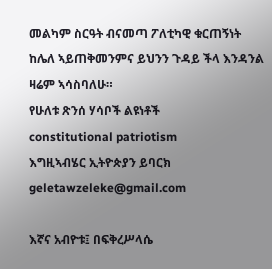መልካም ስርዓት ብናመጣ ፖለቲካዊ ቁርጠኝነት ከሌለ ኣይጠቅመንምና ይህንን ጉዳይ ችላ እንዳንል ዛሬም ኣሳስባለሁ።
የሁለቱ ጽንሰ ሃሳቦች ልዩነቶች
constitutional patriotism
እግዚኣብሄር ኢትዮጵያን ይባርክ
geletawzeleke@gmail.com

እኛና አብዮቱ፤ በፍቅረሥላሴ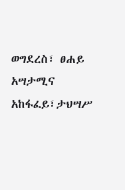ወግደረስ፣ ፀሐይ አሣታሚና አከፋፈይ፣ታህሣሥ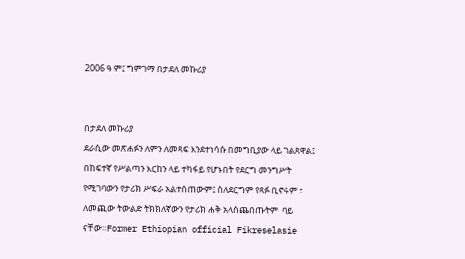2006 ዓ ም፤ ግምገማ በታደለ መኩሪያ


በታደለ መኩሪያ
ደራሲው መጽሐፉን ለምን ለመጻፍ እንደተነሳሱ በመግቢያው ላይ ገልጸዋል፤ በከፍተኛ የሥልጣን እርከን ላይ ተካፋይ የሆኑበት የደርግ መንግሥት የሚገባውን የታሪክ ሥፍራ አልተሰጠውም፤ ስለደርግም የጻፉ ቢኖሩም ፣ ለመጪው ትውልድ ትክክለኛውን የታሪክ ሐቅ አላስጨበጡትም  ባይ ናቸው።Former Ethiopian official Fikreselasie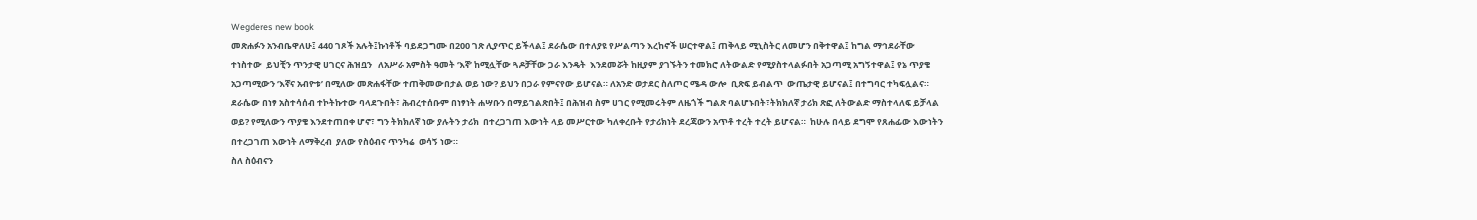Wegderes new book
መጽሐፉን አንብቤዋለሁ፤ 440 ገጾች አሉት፤ኩነቶች ባይደጋግሙ በ200 ገጽ ሊያጥር ይችላል፤ ደራሴው በተለያዩ የሥልጣን እረከኖች ሠርተዋል፤ ጠቅላይ ሚኒስትር ለመሆን በቅተዋል፤ ከግል ማኅደራቸው ተነስተው  ይህቺን ጥንታዊ ሀገርና ሕዝቧን   ለአሥራ አምስት ዓመት ‘እኛ’ ከሚሏቸው ጓዶቻቸው ጋራ እንዴት  እንደመሯት ከዚያም ያገኙትን ተመክሮ ለትውልድ የሚያስተላልፉበት አጋጣሚ አግኝተዋል፤ የኔ ጥያቄ አጋጣሚውን ‘እኛና አብዮቱ’ በሚለው መጽሐፋቸው ተጠቅመውበታል ወይ ነው? ይህን በጋራ የምናየው ይሆናል። ለአንድ ወታደር ስለጦር ሜዳ ውሎ  ቢጽፍ ይብልጥ  ውጤታዊ ይሆናል፤ በተግባር ተካፍሏልና። ደራሴው በነፃ አስተሳሰብ ተኮትኩተው ባላደጉበት፣ ሕብረተሰቡም በነፃነት ሐሣቡን በማይገልጽበት፤ በሕዝብ ስም ሀገር የሚመሩትም ለዜጎች ግልጽ ባልሆኑበት፣ትክክለኛ ታሪክ ጽፎ ለትውልድ ማስተላለፍ ይቻላል ወይ? የሚለውን ጥያቄ እንደተጠበቀ ሆኖ፣ ግን ትክክለኛ ነው ያሉትን ታሪክ  በተረጋገጠ እውነት ላይ መሥርተው ካለቀረቡት የታሪክነት ደረጃውን አጥቶ ተረት ተረት ይሆናል።  ከሁሉ በላይ ደግሞ የጸሐፊው እውነትን በተረጋገጠ እውነት ለማቅረብ  ያለው የስዕብና ጥንካሬ  ወሳኝ ነው።
ስለ ስዕብናን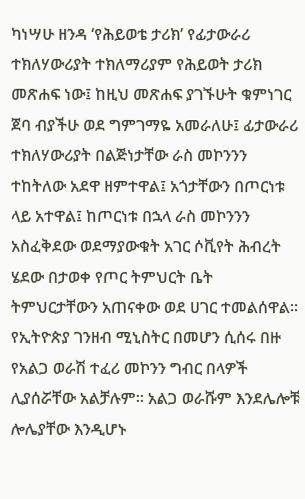ካነሣሁ ዘንዳ ‘የሕይወቴ ታሪክ’ የፊታውራሪ ተክለሃውሪያት ተክለማሪያም የሕይወት ታሪክ መጽሐፍ ነው፤ ከዚህ መጽሐፍ ያገኙሁት ቁምነገር ጀባ ብያችሁ ወደ ግምገማዬ አመራለሁ፤ ፊታውራሪ ተክለሃውሪያት በልጅነታቸው ራስ መኮንንን ተከትለው አደዋ ዘምተዋል፤ አጎታቸውን በጦርነቱ ላይ አተዋል፤ ከጦርነቱ በኋላ ራስ መኮንንን አስፈቅደው ወደማያውቁት አገር ሶቪየት ሕብረት ሄደው በታወቀ የጦር ትምህርት ቤት ትምህርታቸውን አጠናቀው ወደ ሀገር ተመልሰዋል። የኢትዮጵያ ገንዘብ ሚኒስትር በመሆን ሲሰሩ በዙ የአልጋ ወራሽ ተፈሪ መኮንን ግብር በላዎች ሊያሰሯቸው አልቻሉም። አልጋ ወራሹም እንደሌሎቹ ሎሌያቸው እንዲሆኑ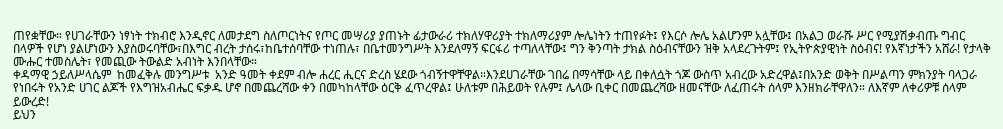ጠየቋቸው። የሀገራቸውን ነፃነት ተክብሮ እንዲኖር ለመታደግ ስለጦርነትና የጦር መሣሪያ ያጠኑት ፊታውራሪ ተክለሃዋሪያት ተክለማሪያም ሎሌነትን ተጠየፉት፤ የእርሶ ሎሌ አልሆንም አሏቸው፤ በአልጋ ወራሹ ሥር የሚያሽቃብጡ ግብር በላዎች የሆነ ያልሆነውን እያስወሩባቸው፣በእግር ብረት ታሰሩ፣ከቤተሰባቸው ተነጠሉ፣ በቤተመንግሥት እንደለማኝ ፍርፋሪ ተጣለላቸው፤ ግን ቅንጣት ታክል ስዕብናቸውን ዝቅ አላደረጉትም፤ የኢትዮጵያዊነት ስዕብና! የእኛነታችን አሸራ! የታላቅ ሙሑር ተመስሌት፣ የመጪው ትውልድ አብነት እንበላቸው።
ቀዳማዊ ኃይለሥላሴም  ከመፈቅሉ መንግሥቱ  አንድ ዓመት ቀደም ብሎ ሐረር ሒርና ድረስ ሄደው ጎብኝተዋቸዋል።እንደሀገራቸው ገበሬ በማሳቸው ላይ በቀለሷት ጎጆ ውስጥ አብረው አድረዋል፤በአንድ ወቅት በሥልጣን ምክንያት ባላጋራ የነበሩት የአንድ ሀገር ልጆች የእግዝአብሔር ፍቃዱ ሆኖ በመጨረሻው ቀን በመካከላቸው ዕርቅ ፈጥረዋል፤ ሁለቱም በሕይወት የሉም፤ ሌላው ቢቀር በመጨረሻው ዘመናቸው ለፈጠሩት ሰላም እንዘክራቸዋለን። ለእኛም ለቀሪዎቹ ሰላም ይውረድ!
ይህን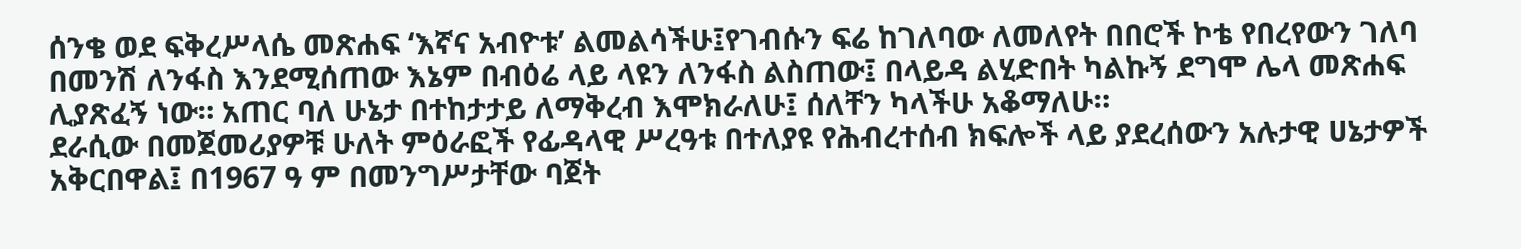ሰንቄ ወደ ፍቅረሥላሴ መጽሐፍ ‘እኛና አብዮቱ’ ልመልሳችሁ፤የገብሱን ፍሬ ከገለባው ለመለየት በበሮች ኮቴ የበረየውን ገለባ በመንሽ ለንፋስ እንደሚሰጠው እኔም በብዕሬ ላይ ላዩን ለንፋስ ልስጠው፤ በላይዳ ልሂድበት ካልኩኝ ደግሞ ሌላ መጽሐፍ ሊያጽፈኝ ነው። አጠር ባለ ሁኔታ በተከታታይ ለማቅረብ እሞክራለሁ፤ ሰለቸን ካላችሁ አቆማለሁ።
ደራሲው በመጀመሪያዎቹ ሁለት ምዕራፎች የፊዳላዊ ሥረዓቱ በተለያዩ የሕብረተሰብ ክፍሎች ላይ ያደረሰውን አሉታዊ ሀኔታዎች አቅርበዋል፤ በ1967 ዓ ም በመንግሥታቸው ባጀት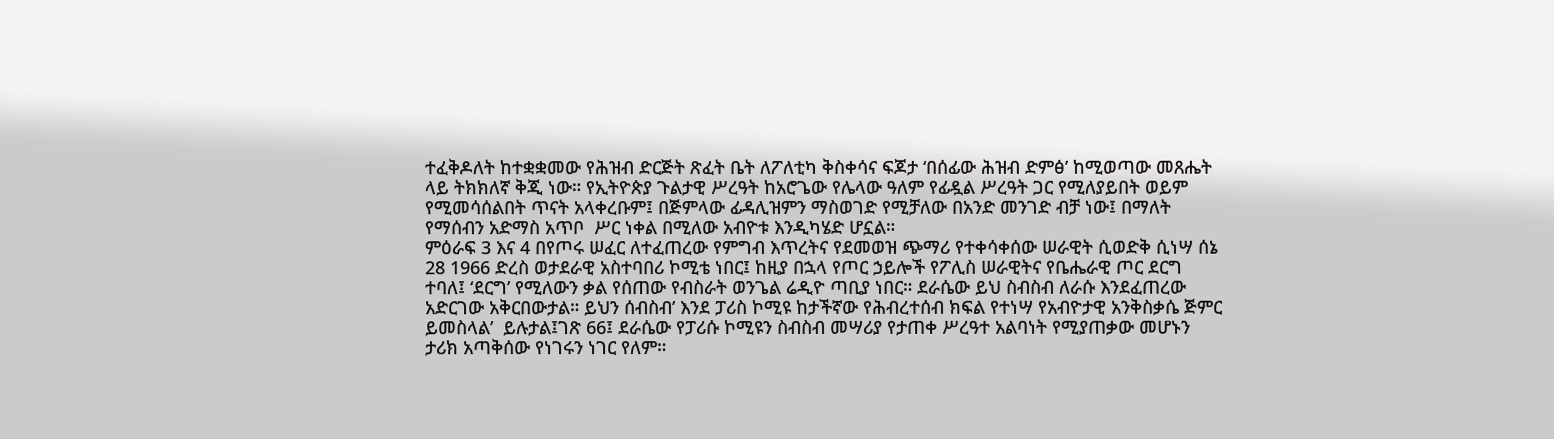ተፈቅዶለት ከተቋቋመው የሕዝብ ድርጅት ጽፈት ቤት ለፖለቲካ ቅስቀሳና ፍጆታ ‘በሰፊው ሕዝብ ድምፅ’ ከሚወጣው መጸሔት ላይ ትክክለኛ ቅጂ ነው። የኢትዮጵያ ጉልታዊ ሥረዓት ከአሮጌው የሌላው ዓለም የፊዷል ሥረዓት ጋር የሚለያይበት ወይም የሚመሳሰልበት ጥናት አላቀረቡም፤ በጅምላው ፊዳሊዝምን ማስወገድ የሚቻለው በአንድ መንገድ ብቻ ነው፤ በማለት የማሰብን አድማስ አጥቦ  ሥር ነቀል በሚለው አብዮቱ እንዲካሄድ ሆኗል።
ምዕራፍ 3 እና 4 በየጦሩ ሠፈር ለተፈጠረው የምግብ እጥረትና የደመወዝ ጭማሪ የተቀሳቀሰው ሠራዊት ሲወድቅ ሲነሣ ሰኔ 28 1966 ድረስ ወታደራዊ አስተባበሪ ኮሚቴ ነበር፤ ከዚያ በኋላ የጦር ኃይሎች የፖሊስ ሠራዊትና የቤሔራዊ ጦር ደርግ ተባለ፤ ‘ደርግ’ የሚለውን ቃል የሰጠው የብስራት ወንጌል ሬዲዮ ጣቢያ ነበር። ደራሴው ይህ ስብስብ ለራሱ እንደፈጠረው አድርገው አቅርበውታል። ይህን ሰብስብ’ እንደ ፓሪስ ኮሚዩ ከታችኛው የሕብረተሰብ ክፍል የተነሣ የአብዮታዊ አንቅስቃሴ ጅምር ይመስላል’  ይሉታል፤ገጽ 66፤ ደራሴው የፓሪሱ ኮሚዩን ስብስብ መሣሪያ የታጠቀ ሥረዓተ አልባነት የሚያጠቃው መሆኑን ታሪክ አጣቅሰው የነገሩን ነገር የለም።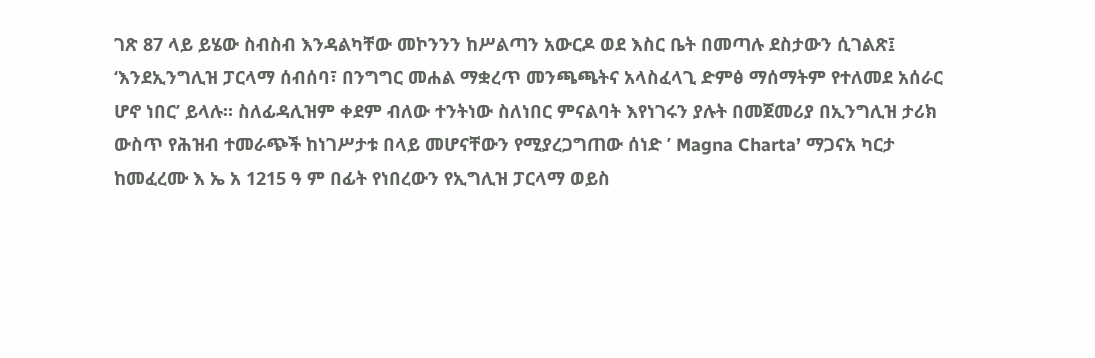ገጽ 87 ላይ ይሄው ስብስብ እንዳልካቸው መኮንንን ከሥልጣን አውርዶ ወደ እስር ቤት በመጣሉ ደስታውን ሲገልጽ፤ ‘እንደኢንግሊዝ ፓርላማ ሰብሰባ፣ በንግግር መሐል ማቋረጥ መንጫጫትና አላስፈላጊ ድምፅ ማሰማትም የተለመደ አሰራር ሆኖ ነበር’ ይላሉ። ስለፊዳሊዝም ቀደም ብለው ተንትነው ስለነበር ምናልባት እየነገሩን ያሉት በመጀመሪያ በኢንግሊዝ ታሪክ ውስጥ የሕዝብ ተመራጭች ከነገሥታቱ በላይ መሆናቸውን የሚያረጋግጠው ሰነድ ’ Magna Charta’ ማጋናአ ካርታ  ከመፈረሙ እ ኤ አ 1215 ዓ ም በፊት የነበረውን የኢግሊዝ ፓርላማ ወይስ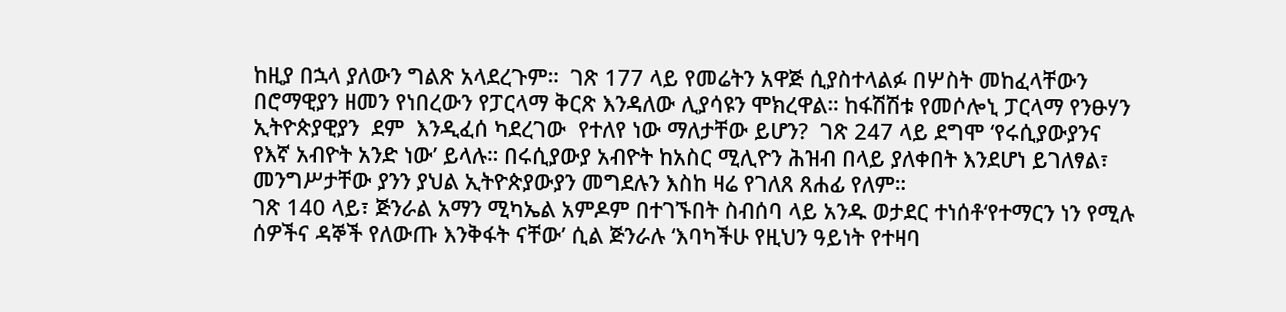ከዚያ በኋላ ያለውን ግልጽ አላደረጉም።  ገጽ 177 ላይ የመሬትን አዋጅ ሲያስተላልፉ በሦስት መከፈላቸውን  በሮማዊያን ዘመን የነበረውን የፓርላማ ቅርጽ እንዳለው ሊያሳዩን ሞክረዋል። ከፋሽሽቱ የመሶሎኒ ፓርላማ የንፁሃን ኢትዮጵያዊያን  ደም  እንዲፈሰ ካደረገው  የተለየ ነው ማለታቸው ይሆን?  ገጽ 247 ላይ ደግሞ ‘የሩሲያውያንና የእኛ አብዮት አንድ ነው’ ይላሉ። በሩሲያውያ አብዮት ከአስር ሚሊዮን ሕዝብ በላይ ያለቀበት እንደሆነ ይገለፃል፣ መንግሥታቸው ያንን ያህል ኢትዮጵያውያን መግደሉን እስከ ዛሬ የገለጸ ጸሐፊ የለም።
ገጽ 140 ላይ፣ ጅንራል አማን ሚካኤል አምዶም በተገኙበት ስብሰባ ላይ አንዱ ወታደር ተነሰቶ‘የተማርን ነን የሚሉ ሰዎችና ዳኞች የለውጡ እንቅፋት ናቸው’ ሲል ጅንራሉ ‘እባካችሁ የዚህን ዓይነት የተዛባ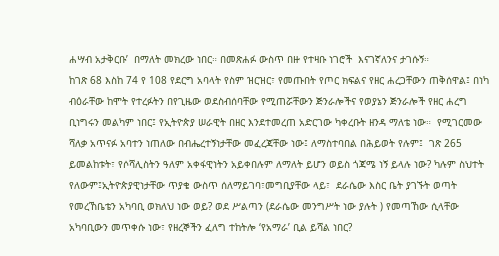ሐሣብ አታቅርቡ’  በማለት መክረው ነበር። በመጽሐፉ ውስጥ በዙ የተዛቡ ነገሮች  እናገኛለንና ታገሱኝ።
ከገጽ 68 እስከ 74 የ 108 የደርግ አባላት የስም ዝርዝር፣ የመጡበት የጦር ክፍልና የዘር ሐረጋቸውን ጠቅሰዋል፤ በነካ ብዕራቸው ከሞት የተረፉትን በየጊዜው ወደስብሰባቸው የሚጠሯቸውን ጅንራሎችና የወያኔን ጅንራሎች የዘር ሐረግ ቢነግሩን መልካም ነበር፤ የኢትዮጵያ ሠራዊት በዘር እንደተመረጠ አድርገው ካቀረቡት ዘንዳ ማለቴ ነው።  የሚገርመው ሻለቃ አጥናፉ አባተን ነጠለው በብሔረተኝነታቸው መፈረጃቸው ነው፤ ለማስተባበል በሕይወት የሉም፤  ገጽ 265 ይመልከቱት፣ የሶሻሊስትን ዓለም አቀፋዊነትን አይቀበሉም ለማለት ይሆን ወይስ ጎጃሜ ነኝ ይላሉ ነው? ካሉም ስህተት የለውም፤ኢትዮጵያዊነታቸው ጥያቄ ውስጥ ሰለማይገባ፣መግቢያቸው ላይ፣  ደራሴው እስር ቤት ያገኙት ወጣት የመረኸቤቴን አካባቢ ወክለህ ነው ወይ? ወደ ሥልጣን (ደራሴው መንግሥት ነው ያሉት ) የመጣኸው ሲላቸው አካባቢውን መጥቀሱ ነው፣ የዘረኞችን ፈለግ ተከትሎ ‘የአማራ’ ቢል ይሻል ነበር?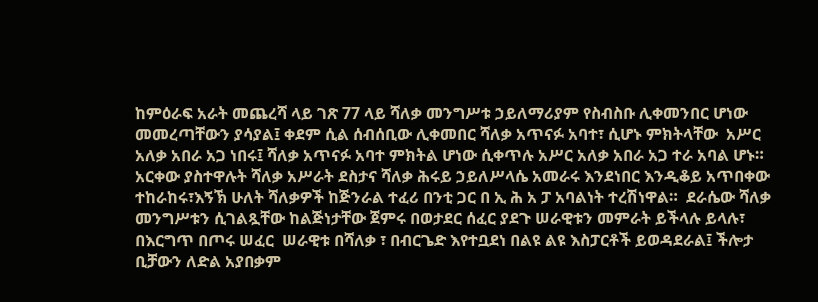ከምዕራፍ አራት መጨረሻ ላይ ገጽ 77 ላይ ሻለቃ መንግሥቱ ኃይለማሪያም የስብስቡ ሊቀመንበር ሆነው መመረጣቸውን ያሳያል፤ ቀደም ሲል ሰብሰቢው ሊቀመበር ሻለቃ አጥናፉ አባተ፣ ሲሆኑ ምክትላቸው  አሥር አለቃ አበራ አጋ ነበሩ፤ ሻለቃ አጥናፉ አባተ ምክትል ሆነው ሲቀጥሉ አሥር አለቃ አበራ አጋ ተራ አባል ሆኑ። አርቀው ያስተዋሉት ሻለቃ አሥራት ደስታና ሻለቃ ሕሩይ ኃይለሥላሴ አመራሩ እንደነበር እንዲቆይ አጥበቀው ተከራከሩ፣እኝኽ ሁለት ሻለቃዎች ከጅንራል ተፈሪ በንቲ ጋር በ ኢ ሕ አ ፓ አባልነት ተረሽነዋል።  ደራሴው ሻለቃ መንግሥቱን ሲገልጿቸው ከልጅነታቸው ጀምሩ በወታደር ሰፈር ያደጉ ሠራዊቱን መምራት ይችላሉ ይላሉ፣ በእርግጥ በጦሩ ሠፈር  ሠራዊቱ በሻለቃ ፣ በብርጌድ እየተቧደነ በልዩ ልዩ እስፓርቶች ይወዳደራል፤ ችሎታ  ቢቻውን ለድል አያበቃም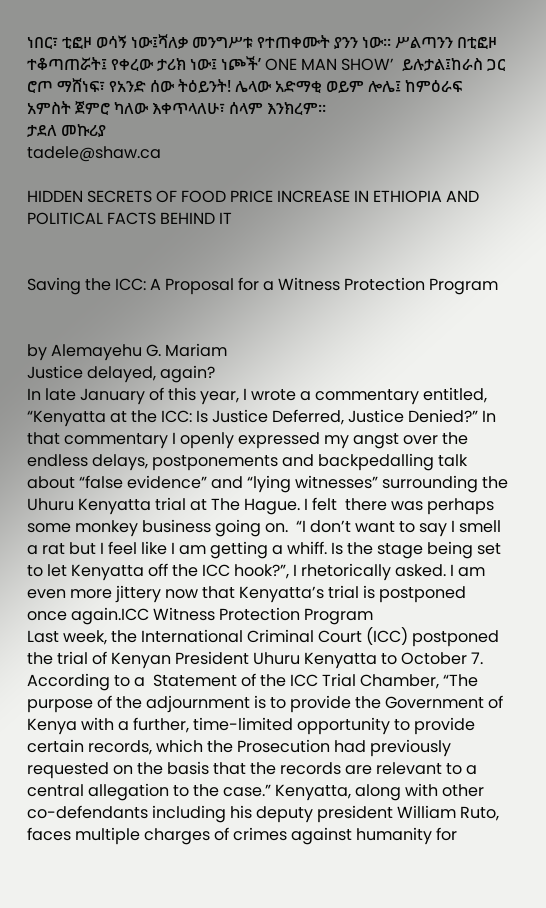ነበር፣ ቲፎዞ ወሳኝ ነው፤ሻለቃ መንግሥቱ የተጠቀሙት ያንን ነው። ሥልጣንን በቲፎዞ ተቆጣጠሯት፤ የቀረው ታሪክ ነው፤ ነጮች’ ONE MAN SHOW’  ይሉታል፤ከራስ ጋር ሮጦ ማሸነፍ፣ የአንድ ሰው ትዕይንት! ሌላው አድማቂ ወይም ሎሌ፤ ከምዕራፍ አምስት ጀምሮ ካለው እቀጥላለሁ፣ ሰላም እንክረም።
ታደለ መኩሪያ
tadele@shaw.ca

HIDDEN SECRETS OF FOOD PRICE INCREASE IN ETHIOPIA AND POLITICAL FACTS BEHIND IT


Saving the ICC: A Proposal for a Witness Protection Program


by Alemayehu G. Mariam
Justice delayed, again?
In late January of this year, I wrote a commentary entitled, “Kenyatta at the ICC: Is Justice Deferred, Justice Denied?” In that commentary I openly expressed my angst over the endless delays, postponements and backpedalling talk about “false evidence” and “lying witnesses” surrounding the Uhuru Kenyatta trial at The Hague. I felt  there was perhaps some monkey business going on.  “I don’t want to say I smell a rat but I feel like I am getting a whiff. Is the stage being set to let Kenyatta off the ICC hook?”, I rhetorically asked. I am even more jittery now that Kenyatta’s trial is postponed once again.ICC Witness Protection Program
Last week, the International Criminal Court (ICC) postponed the trial of Kenyan President Uhuru Kenyatta to October 7. According to a  Statement of the ICC Trial Chamber, “The purpose of the adjournment is to provide the Government of Kenya with a further, time-limited opportunity to provide certain records, which the Prosecution had previously requested on the basis that the records are relevant to a central allegation to the case.” Kenyatta, along with other co-defendants including his deputy president William Ruto, faces multiple charges of crimes against humanity for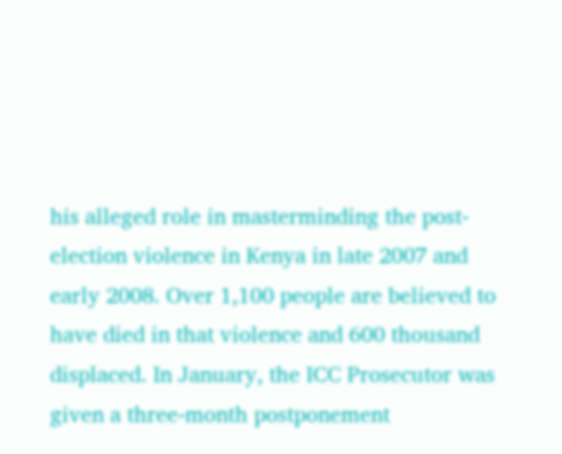his alleged role in masterminding the post-election violence in Kenya in late 2007 and early 2008. Over 1,100 people are believed to have died in that violence and 600 thousand displaced. In January, the ICC Prosecutor was given a three-month postponement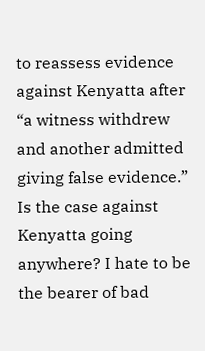to reassess evidence against Kenyatta after “a witness withdrew and another admitted giving false evidence.”
Is the case against Kenyatta going anywhere? I hate to be the bearer of bad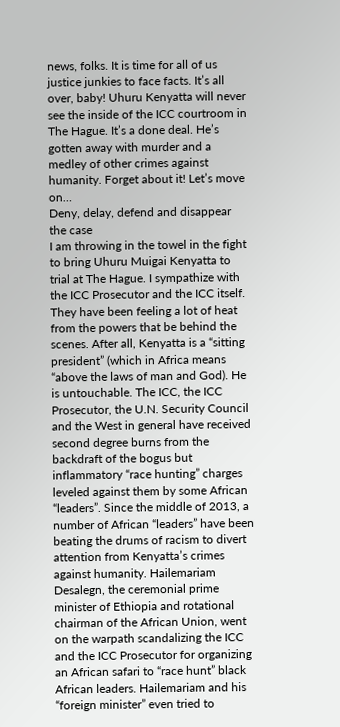news, folks. It is time for all of us justice junkies to face facts. It’s all over, baby! Uhuru Kenyatta will never see the inside of the ICC courtroom in The Hague. It’s a done deal. He’s gotten away with murder and a medley of other crimes against humanity. Forget about it! Let’s move on…
Deny, delay, defend and disappear the case
I am throwing in the towel in the fight to bring Uhuru Muigai Kenyatta to trial at The Hague. I sympathize with the ICC Prosecutor and the ICC itself. They have been feeling a lot of heat from the powers that be behind the scenes. After all, Kenyatta is a “sitting president” (which in Africa means “above the laws of man and God). He is untouchable. The ICC, the ICC Prosecutor, the U.N. Security Council and the West in general have received  second degree burns from the backdraft of the bogus but inflammatory “race hunting” charges leveled against them by some African “leaders”. Since the middle of 2013, a number of African “leaders” have been beating the drums of racism to divert attention from Kenyatta’s crimes against humanity. Hailemariam Desalegn, the ceremonial prime minister of Ethiopia and rotational chairman of the African Union, went on the warpath scandalizing the ICC and the ICC Prosecutor for organizing an African safari to “race hunt” black African leaders. Hailemariam and his “foreign minister” even tried to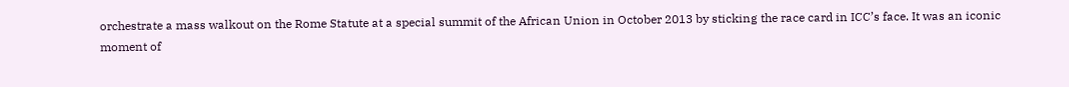orchestrate a mass walkout on the Rome Statute at a special summit of the African Union in October 2013 by sticking the race card in ICC’s face. It was an iconic moment of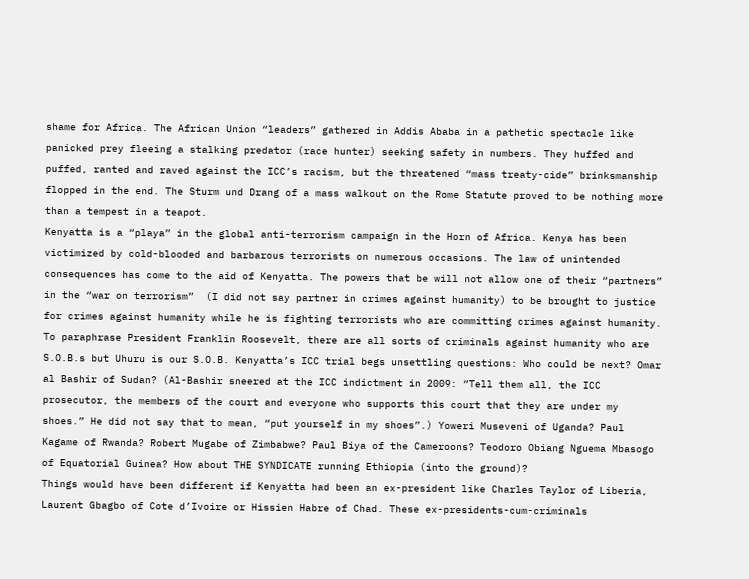shame for Africa. The African Union “leaders” gathered in Addis Ababa in a pathetic spectacle like panicked prey fleeing a stalking predator (race hunter) seeking safety in numbers. They huffed and puffed, ranted and raved against the ICC’s racism, but the threatened “mass treaty-cide” brinksmanship flopped in the end. The Sturm und Drang of a mass walkout on the Rome Statute proved to be nothing more than a tempest in a teapot.
Kenyatta is a “playa” in the global anti-terrorism campaign in the Horn of Africa. Kenya has been victimized by cold-blooded and barbarous terrorists on numerous occasions. The law of unintended consequences has come to the aid of Kenyatta. The powers that be will not allow one of their “partners” in the “war on terrorism”  (I did not say partner in crimes against humanity) to be brought to justice for crimes against humanity while he is fighting terrorists who are committing crimes against humanity. To paraphrase President Franklin Roosevelt, there are all sorts of criminals against humanity who are S.O.B.s but Uhuru is our S.O.B. Kenyatta’s ICC trial begs unsettling questions: Who could be next? Omar al Bashir of Sudan? (Al-Bashir sneered at the ICC indictment in 2009: “Tell them all, the ICC prosecutor, the members of the court and everyone who supports this court that they are under my shoes.” He did not say that to mean, “put yourself in my shoes”.) Yoweri Museveni of Uganda? Paul Kagame of Rwanda? Robert Mugabe of Zimbabwe? Paul Biya of the Cameroons? Teodoro Obiang Nguema Mbasogo of Equatorial Guinea? How about THE SYNDICATE running Ethiopia (into the ground)?
Things would have been different if Kenyatta had been an ex-president like Charles Taylor of Liberia, Laurent Gbagbo of Cote d’Ivoire or Hissien Habre of Chad. These ex-presidents-cum-criminals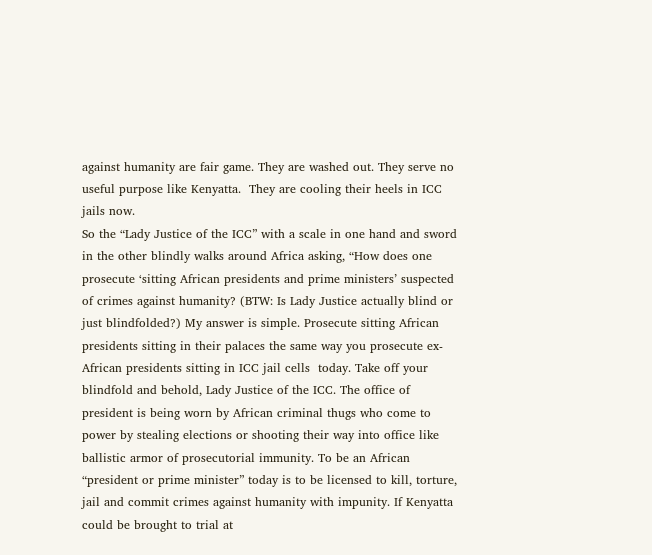against humanity are fair game. They are washed out. They serve no useful purpose like Kenyatta.  They are cooling their heels in ICC jails now.
So the “Lady Justice of the ICC” with a scale in one hand and sword in the other blindly walks around Africa asking, “How does one prosecute ‘sitting African presidents and prime ministers’ suspected of crimes against humanity? (BTW: Is Lady Justice actually blind or just blindfolded?) My answer is simple. Prosecute sitting African presidents sitting in their palaces the same way you prosecute ex-African presidents sitting in ICC jail cells  today. Take off your blindfold and behold, Lady Justice of the ICC. The office of president is being worn by African criminal thugs who come to power by stealing elections or shooting their way into office like ballistic armor of prosecutorial immunity. To be an African “president or prime minister” today is to be licensed to kill, torture, jail and commit crimes against humanity with impunity. If Kenyatta could be brought to trial at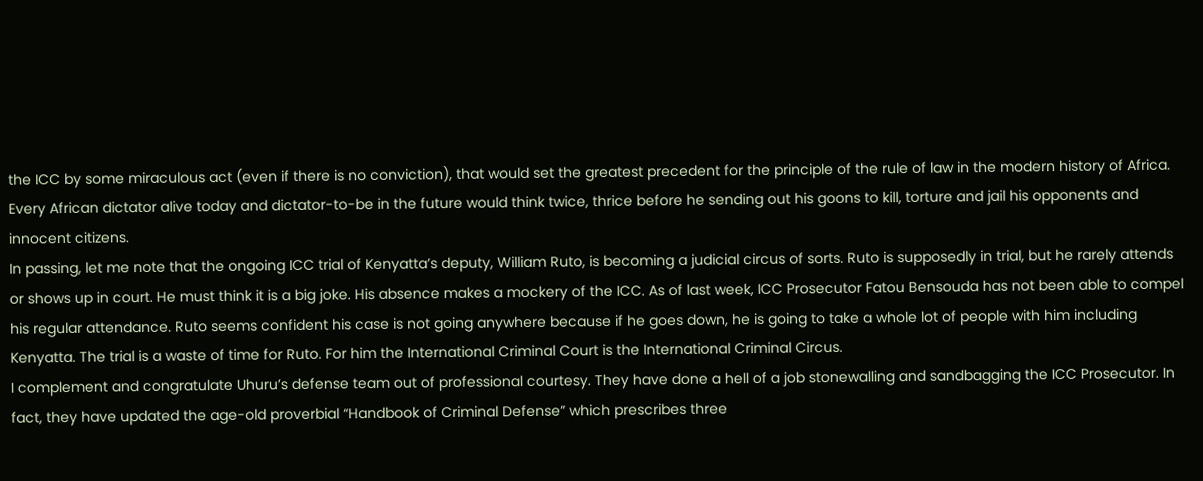the ICC by some miraculous act (even if there is no conviction), that would set the greatest precedent for the principle of the rule of law in the modern history of Africa. Every African dictator alive today and dictator-to-be in the future would think twice, thrice before he sending out his goons to kill, torture and jail his opponents and innocent citizens.
In passing, let me note that the ongoing ICC trial of Kenyatta’s deputy, William Ruto, is becoming a judicial circus of sorts. Ruto is supposedly in trial, but he rarely attends or shows up in court. He must think it is a big joke. His absence makes a mockery of the ICC. As of last week, ICC Prosecutor Fatou Bensouda has not been able to compel his regular attendance. Ruto seems confident his case is not going anywhere because if he goes down, he is going to take a whole lot of people with him including Kenyatta. The trial is a waste of time for Ruto. For him the International Criminal Court is the International Criminal Circus.
I complement and congratulate Uhuru’s defense team out of professional courtesy. They have done a hell of a job stonewalling and sandbagging the ICC Prosecutor. In fact, they have updated the age-old proverbial “Handbook of Criminal Defense” which prescribes three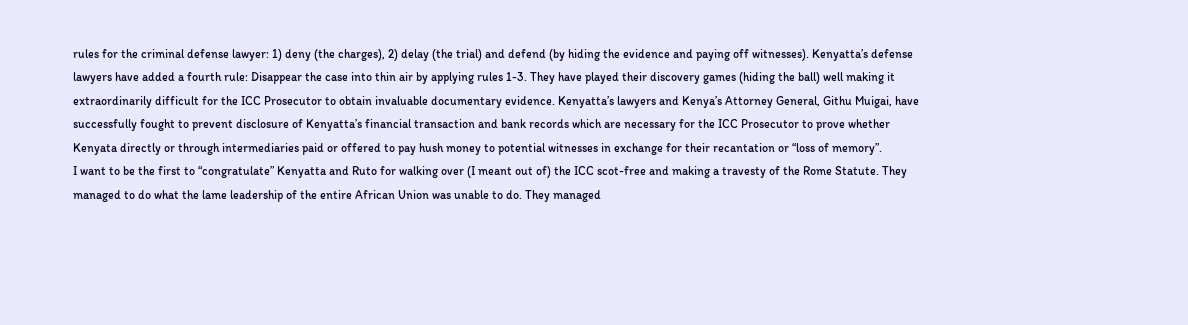rules for the criminal defense lawyer: 1) deny (the charges), 2) delay (the trial) and defend (by hiding the evidence and paying off witnesses). Kenyatta’s defense lawyers have added a fourth rule: Disappear the case into thin air by applying rules 1-3. They have played their discovery games (hiding the ball) well making it extraordinarily difficult for the ICC Prosecutor to obtain invaluable documentary evidence. Kenyatta’s lawyers and Kenya’s Attorney General, Githu Muigai, have successfully fought to prevent disclosure of Kenyatta’s financial transaction and bank records which are necessary for the ICC Prosecutor to prove whether Kenyata directly or through intermediaries paid or offered to pay hush money to potential witnesses in exchange for their recantation or “loss of memory”.
I want to be the first to “congratulate” Kenyatta and Ruto for walking over (I meant out of) the ICC scot-free and making a travesty of the Rome Statute. They managed to do what the lame leadership of the entire African Union was unable to do. They managed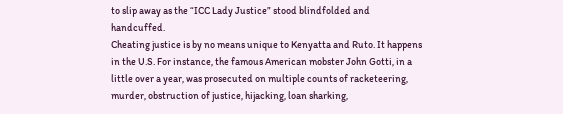to slip away as the “ICC Lady Justice” stood blindfolded and handcuffed.
Cheating justice is by no means unique to Kenyatta and Ruto. It happens in the U.S. For instance, the famous American mobster John Gotti, in a little over a year, was prosecuted on multiple counts of racketeering, murder, obstruction of justice, hijacking, loan sharking,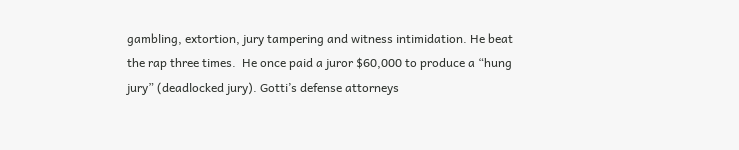gambling, extortion, jury tampering and witness intimidation. He beat the rap three times.  He once paid a juror $60,000 to produce a “hung jury” (deadlocked jury). Gotti’s defense attorneys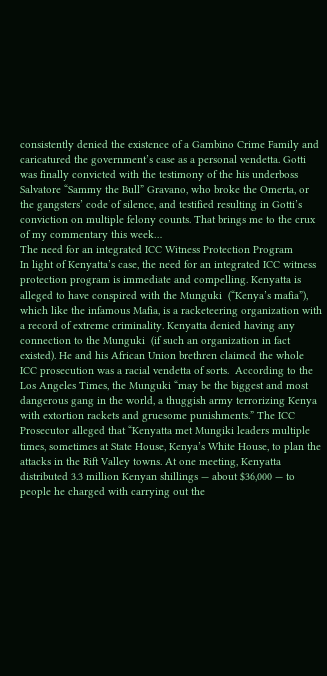consistently denied the existence of a Gambino Crime Family and caricatured the government’s case as a personal vendetta. Gotti was finally convicted with the testimony of the his underboss Salvatore “Sammy the Bull” Gravano, who broke the Omerta, or the gangsters’ code of silence, and testified resulting in Gotti’s conviction on multiple felony counts. That brings me to the crux of my commentary this week…
The need for an integrated ICC Witness Protection Program
In light of Kenyatta’s case, the need for an integrated ICC witness protection program is immediate and compelling. Kenyatta is alleged to have conspired with the Munguki  (“Kenya’s mafia”), which like the infamous Mafia, is a racketeering organization with a record of extreme criminality. Kenyatta denied having any connection to the Munguki  (if such an organization in fact existed). He and his African Union brethren claimed the whole ICC prosecution was a racial vendetta of sorts.  According to the Los Angeles Times, the Munguki “may be the biggest and most dangerous gang in the world, a thuggish army terrorizing Kenya with extortion rackets and gruesome punishments.” The ICC Prosecutor alleged that “Kenyatta met Mungiki leaders multiple times, sometimes at State House, Kenya’s White House, to plan the attacks in the Rift Valley towns. At one meeting, Kenyatta distributed 3.3 million Kenyan shillings — about $36,000 — to people he charged with carrying out the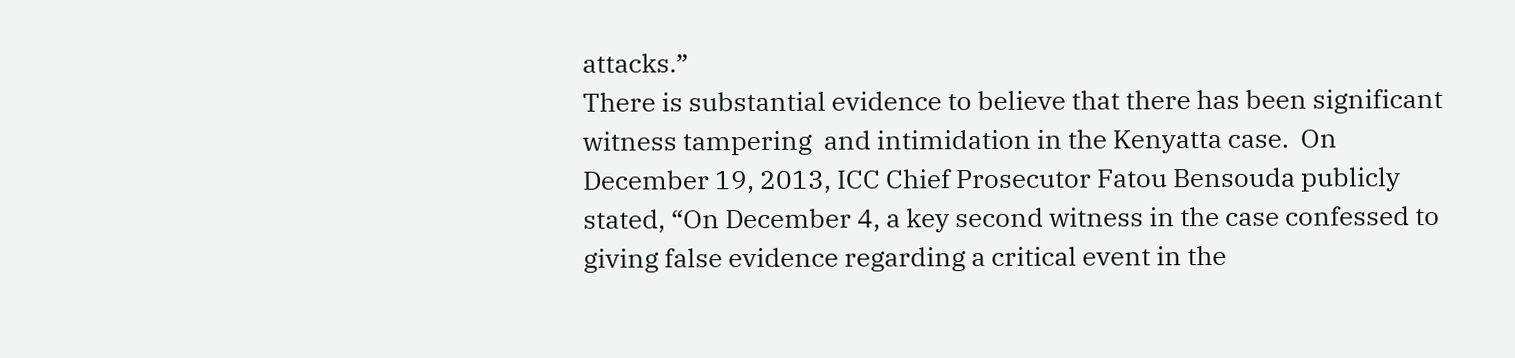attacks.”
There is substantial evidence to believe that there has been significant witness tampering  and intimidation in the Kenyatta case.  On December 19, 2013, ICC Chief Prosecutor Fatou Bensouda publicly stated, “On December 4, a key second witness in the case confessed to giving false evidence regarding a critical event in the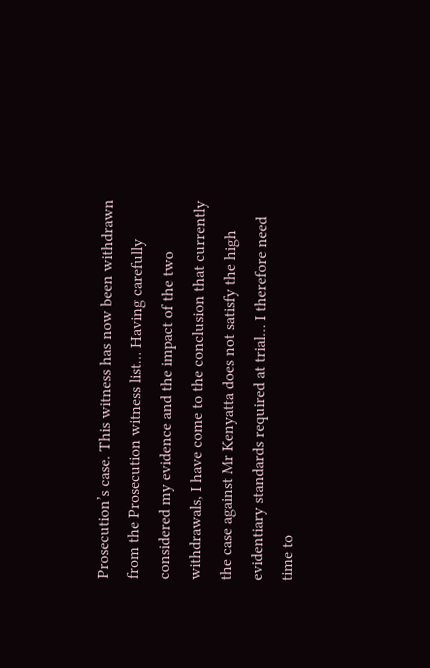Prosecution’s case. This witness has now been withdrawn from the Prosecution witness list… Having carefully considered my evidence and the impact of the two withdrawals, I have come to the conclusion that currently the case against Mr Kenyatta does not satisfy the high evidentiary standards required at trial… I therefore need time to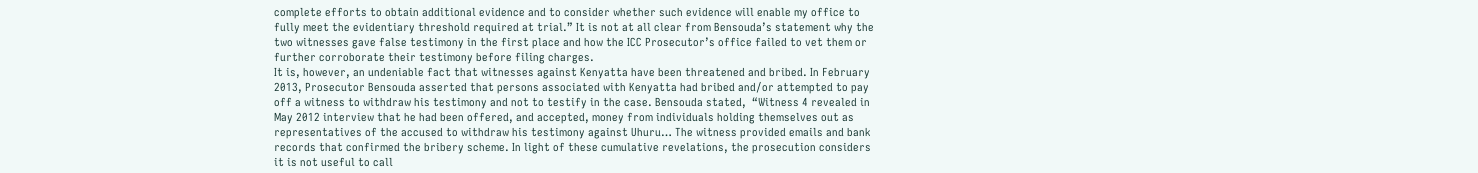complete efforts to obtain additional evidence and to consider whether such evidence will enable my office to fully meet the evidentiary threshold required at trial.” It is not at all clear from Bensouda’s statement why the two witnesses gave false testimony in the first place and how the ICC Prosecutor’s office failed to vet them or further corroborate their testimony before filing charges.
It is, however, an undeniable fact that witnesses against Kenyatta have been threatened and bribed. In February 2013, Prosecutor Bensouda asserted that persons associated with Kenyatta had bribed and/or attempted to pay off a witness to withdraw his testimony and not to testify in the case. Bensouda stated,  “Witness 4 revealed in May 2012 interview that he had been offered, and accepted, money from individuals holding themselves out as representatives of the accused to withdraw his testimony against Uhuru… The witness provided emails and bank records that confirmed the bribery scheme. In light of these cumulative revelations, the prosecution considers it is not useful to call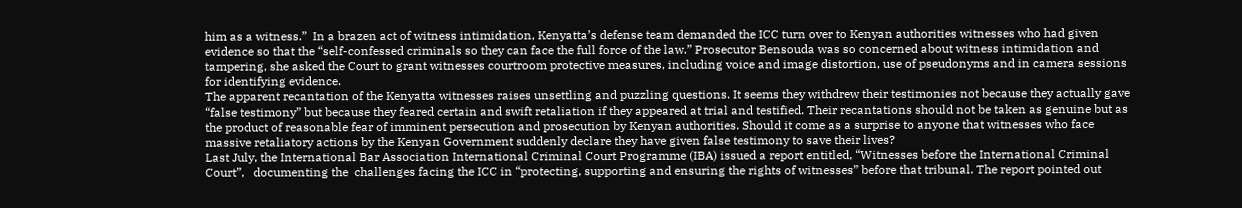him as a witness.”  In a brazen act of witness intimidation, Kenyatta’s defense team demanded the ICC turn over to Kenyan authorities witnesses who had given evidence so that the “self-confessed criminals so they can face the full force of the law.” Prosecutor Bensouda was so concerned about witness intimidation and tampering, she asked the Court to grant witnesses courtroom protective measures, including voice and image distortion, use of pseudonyms and in camera sessions for identifying evidence.
The apparent recantation of the Kenyatta witnesses raises unsettling and puzzling questions. It seems they withdrew their testimonies not because they actually gave “false testimony” but because they feared certain and swift retaliation if they appeared at trial and testified. Their recantations should not be taken as genuine but as the product of reasonable fear of imminent persecution and prosecution by Kenyan authorities. Should it come as a surprise to anyone that witnesses who face massive retaliatory actions by the Kenyan Government suddenly declare they have given false testimony to save their lives?
Last July, the International Bar Association International Criminal Court Programme (IBA) issued a report entitled, “Witnesses before the International Criminal Court”,   documenting the  challenges facing the ICC in “protecting, supporting and ensuring the rights of witnesses” before that tribunal. The report pointed out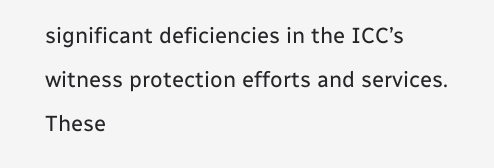significant deficiencies in the ICC’s witness protection efforts and services. These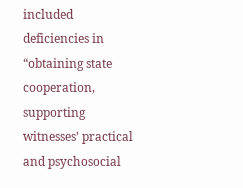included deficiencies in “obtaining state cooperation, supporting witnesses’ practical and psychosocial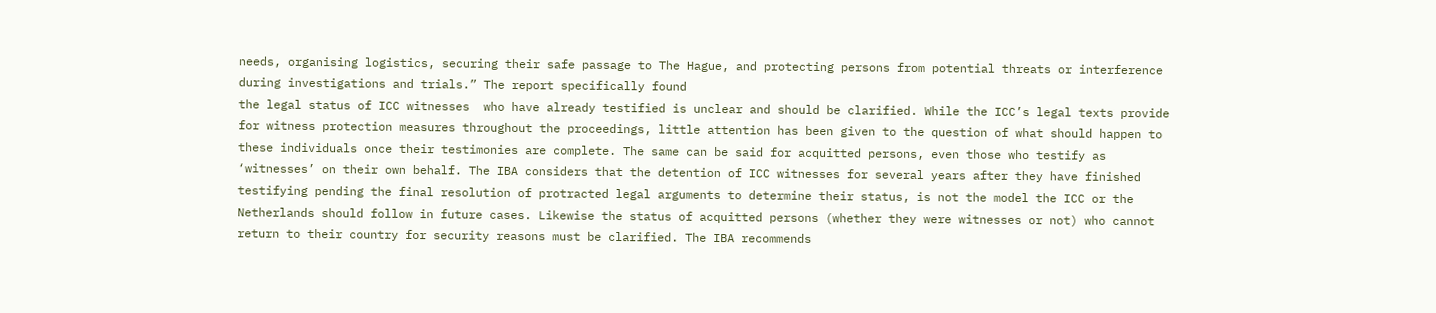needs, organising logistics, securing their safe passage to The Hague, and protecting persons from potential threats or interference during investigations and trials.” The report specifically found
the legal status of ICC witnesses  who have already testified is unclear and should be clarified. While the ICC’s legal texts provide for witness protection measures throughout the proceedings, little attention has been given to the question of what should happen to these individuals once their testimonies are complete. The same can be said for acquitted persons, even those who testify as ‘witnesses’ on their own behalf. The IBA considers that the detention of ICC witnesses for several years after they have finished testifying pending the final resolution of protracted legal arguments to determine their status, is not the model the ICC or the Netherlands should follow in future cases. Likewise the status of acquitted persons (whether they were witnesses or not) who cannot return to their country for security reasons must be clarified. The IBA recommends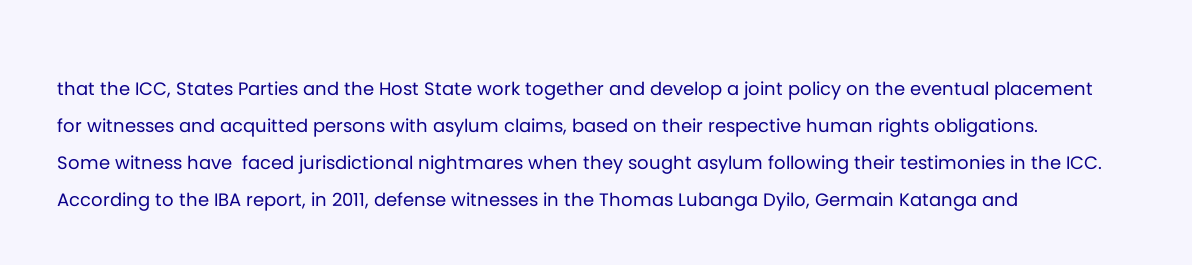that the ICC, States Parties and the Host State work together and develop a joint policy on the eventual placement for witnesses and acquitted persons with asylum claims, based on their respective human rights obligations.
Some witness have  faced jurisdictional nightmares when they sought asylum following their testimonies in the ICC. According to the IBA report, in 2011, defense witnesses in the Thomas Lubanga Dyilo, Germain Katanga and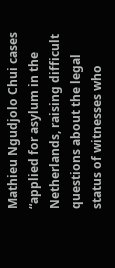Mathieu Ngudjolo Chui cases “applied for asylum in the Netherlands, raising difficult questions about the legal status of witnesses who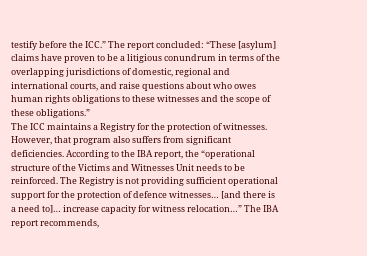testify before the ICC.” The report concluded: “These [asylum] claims have proven to be a litigious conundrum in terms of the overlapping jurisdictions of domestic, regional and international courts, and raise questions about who owes human rights obligations to these witnesses and the scope of these obligations.”
The ICC maintains a Registry for the protection of witnesses. However, that program also suffers from significant deficiencies. According to the IBA report, the “operational structure of the Victims and Witnesses Unit needs to be reinforced. The Registry is not providing sufficient operational support for the protection of defence witnesses… [and there is a need to]… increase capacity for witness relocation…” The IBA report recommends,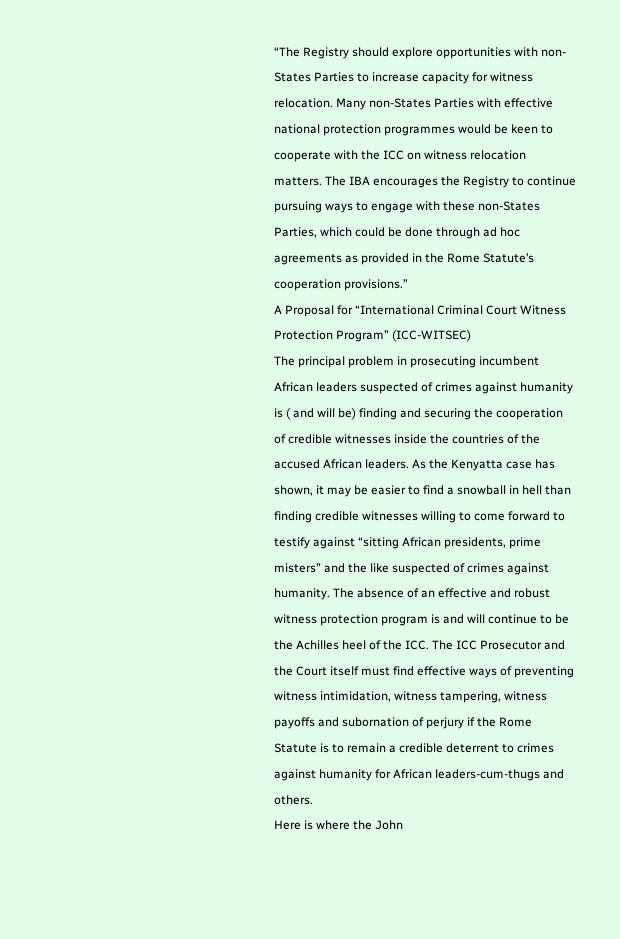“The Registry should explore opportunities with non-States Parties to increase capacity for witness relocation. Many non-States Parties with effective national protection programmes would be keen to cooperate with the ICC on witness relocation matters. The IBA encourages the Registry to continue pursuing ways to engage with these non-States Parties, which could be done through ad hoc agreements as provided in the Rome Statute’s cooperation provisions.”
A Proposal for “International Criminal Court Witness Protection Program” (ICC-WITSEC)
The principal problem in prosecuting incumbent African leaders suspected of crimes against humanity is ( and will be) finding and securing the cooperation of credible witnesses inside the countries of the accused African leaders. As the Kenyatta case has shown, it may be easier to find a snowball in hell than finding credible witnesses willing to come forward to testify against “sitting African presidents, prime misters” and the like suspected of crimes against humanity. The absence of an effective and robust witness protection program is and will continue to be the Achilles heel of the ICC. The ICC Prosecutor and the Court itself must find effective ways of preventing witness intimidation, witness tampering, witness payoffs and subornation of perjury if the Rome Statute is to remain a credible deterrent to crimes against humanity for African leaders-cum-thugs and others.
Here is where the John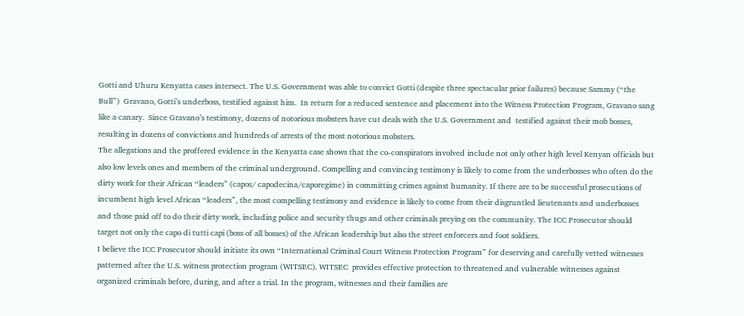Gotti and Uhuru Kenyatta cases intersect. The U.S. Government was able to convict Gotti (despite three spectacular prior failures) because Sammy (“the Bull”)  Gravano, Gotti’s underboss, testified against him.  In return for a reduced sentence and placement into the Witness Protection Program, Gravano sang like a canary.  Since Gravano’s testimony, dozens of notorious mobsters have cut deals with the U.S. Government and  testified against their mob bosses, resulting in dozens of convictions and hundreds of arrests of the most notorious mobsters.
The allegations and the proffered evidence in the Kenyatta case shows that the co-conspirators involved include not only other high level Kenyan officials but also low levels ones and members of the criminal underground. Compelling and convincing testimony is likely to come from the underbosses who often do the dirty work for their African “leaders” (capos/ capodecina/caporegime) in committing crimes against humanity. If there are to be successful prosecutions of incumbent high level African “leaders”, the most compelling testimony and evidence is likely to come from their disgruntled lieutenants and underbosses and those paid off to do their dirty work, including police and security thugs and other criminals preying on the community. The ICC Prosecutor should target not only the capo di tutti capi (boss of all bosses) of the African leadership but also the street enforcers and foot soldiers.
I believe the ICC Prosecutor should initiate its own “International Criminal Court Witness Protection Program” for deserving and carefully vetted witnesses patterned after the U.S. witness protection program (WITSEC). WITSEC  provides effective protection to threatened and vulnerable witnesses against organized criminals before, during, and after a trial. In the program, witnesses and their families are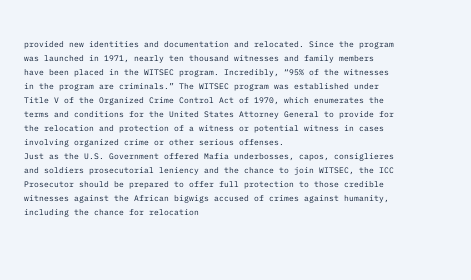provided new identities and documentation and relocated. Since the program was launched in 1971, nearly ten thousand witnesses and family members have been placed in the WITSEC program. Incredibly, “95% of the witnesses in the program are criminals.” The WITSEC program was established under Title V of the Organized Crime Control Act of 1970, which enumerates the terms and conditions for the United States Attorney General to provide for the relocation and protection of a witness or potential witness in cases involving organized crime or other serious offenses.
Just as the U.S. Government offered Mafia underbosses, capos, consiglieres and soldiers prosecutorial leniency and the chance to join WITSEC, the ICC Prosecutor should be prepared to offer full protection to those credible witnesses against the African bigwigs accused of crimes against humanity, including the chance for relocation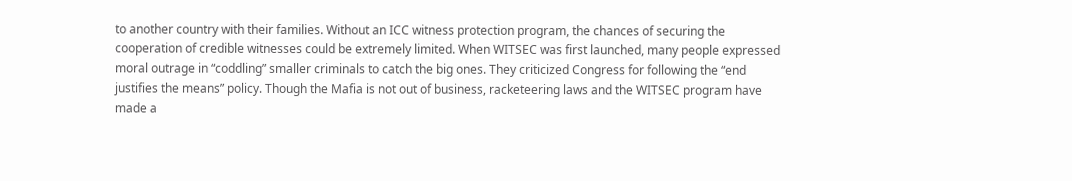to another country with their families. Without an ICC witness protection program, the chances of securing the cooperation of credible witnesses could be extremely limited. When WITSEC was first launched, many people expressed moral outrage in “coddling” smaller criminals to catch the big ones. They criticized Congress for following the “end justifies the means” policy. Though the Mafia is not out of business, racketeering laws and the WITSEC program have made a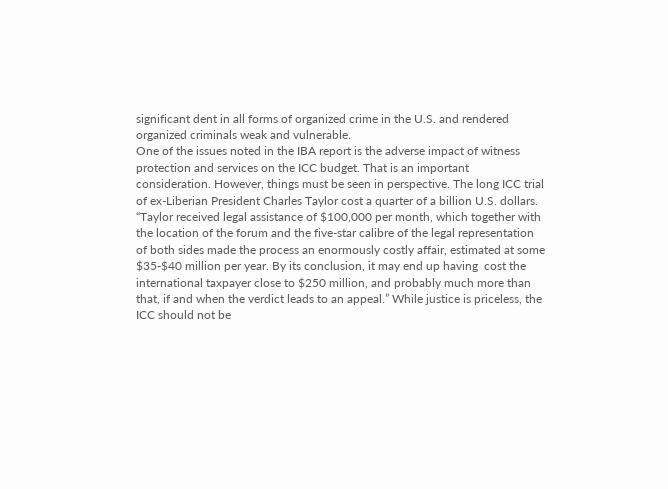significant dent in all forms of organized crime in the U.S. and rendered organized criminals weak and vulnerable.
One of the issues noted in the IBA report is the adverse impact of witness protection and services on the ICC budget. That is an important consideration. However, things must be seen in perspective. The long ICC trial of ex-Liberian President Charles Taylor cost a quarter of a billion U.S. dollars. “Taylor received legal assistance of $100,000 per month, which together with the location of the forum and the five-star calibre of the legal representation of both sides made the process an enormously costly affair, estimated at some $35-$40 million per year. By its conclusion, it may end up having  cost the international taxpayer close to $250 million, and probably much more than that, if and when the verdict leads to an appeal.” While justice is priceless, the ICC should not be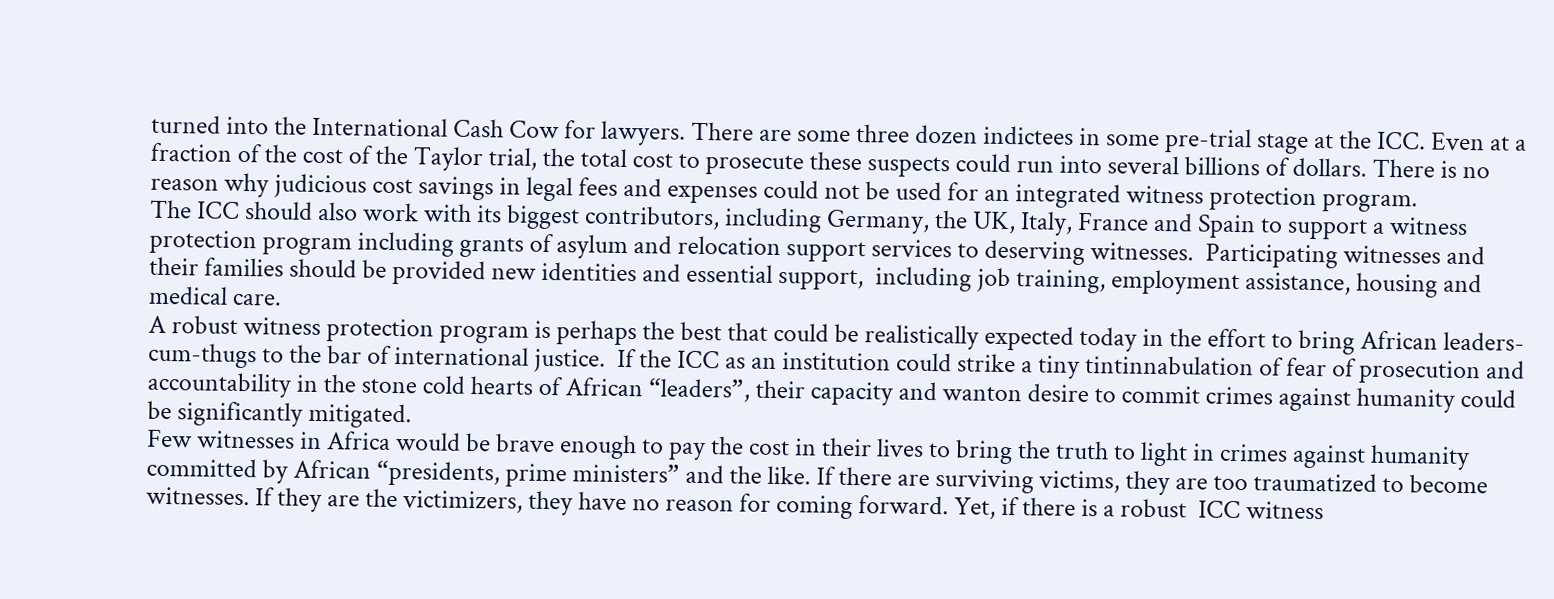turned into the International Cash Cow for lawyers. There are some three dozen indictees in some pre-trial stage at the ICC. Even at a fraction of the cost of the Taylor trial, the total cost to prosecute these suspects could run into several billions of dollars. There is no reason why judicious cost savings in legal fees and expenses could not be used for an integrated witness protection program.
The ICC should also work with its biggest contributors, including Germany, the UK, Italy, France and Spain to support a witness protection program including grants of asylum and relocation support services to deserving witnesses.  Participating witnesses and their families should be provided new identities and essential support,  including job training, employment assistance, housing and medical care.
A robust witness protection program is perhaps the best that could be realistically expected today in the effort to bring African leaders-cum-thugs to the bar of international justice.  If the ICC as an institution could strike a tiny tintinnabulation of fear of prosecution and accountability in the stone cold hearts of African “leaders”, their capacity and wanton desire to commit crimes against humanity could be significantly mitigated.
Few witnesses in Africa would be brave enough to pay the cost in their lives to bring the truth to light in crimes against humanity committed by African “presidents, prime ministers” and the like. If there are surviving victims, they are too traumatized to become witnesses. If they are the victimizers, they have no reason for coming forward. Yet, if there is a robust  ICC witness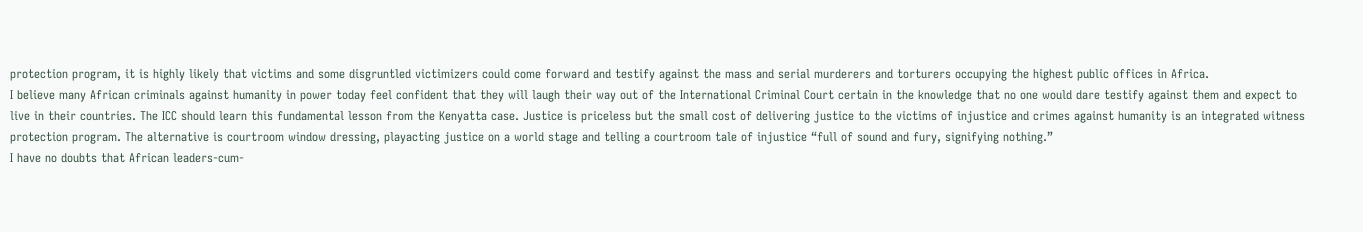protection program, it is highly likely that victims and some disgruntled victimizers could come forward and testify against the mass and serial murderers and torturers occupying the highest public offices in Africa.
I believe many African criminals against humanity in power today feel confident that they will laugh their way out of the International Criminal Court certain in the knowledge that no one would dare testify against them and expect to live in their countries. The ICC should learn this fundamental lesson from the Kenyatta case. Justice is priceless but the small cost of delivering justice to the victims of injustice and crimes against humanity is an integrated witness protection program. The alternative is courtroom window dressing, playacting justice on a world stage and telling a courtroom tale of injustice “full of sound and fury, signifying nothing.”
I have no doubts that African leaders-cum-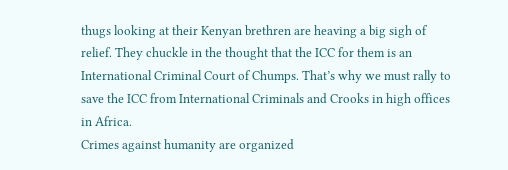thugs looking at their Kenyan brethren are heaving a big sigh of relief. They chuckle in the thought that the ICC for them is an International Criminal Court of Chumps. That’s why we must rally to save the ICC from International Criminals and Crooks in high offices in Africa.
Crimes against humanity are organized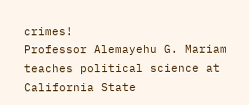crimes!
Professor Alemayehu G. Mariam teaches political science at California State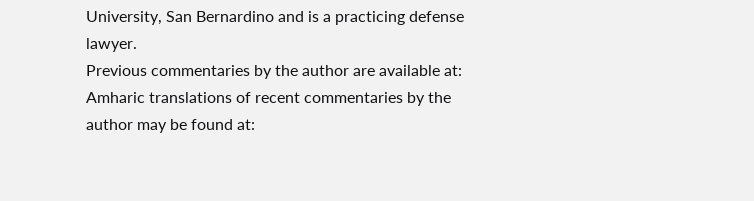University, San Bernardino and is a practicing defense lawyer.
Previous commentaries by the author are available at:
Amharic translations of recent commentaries by the author may be found at: